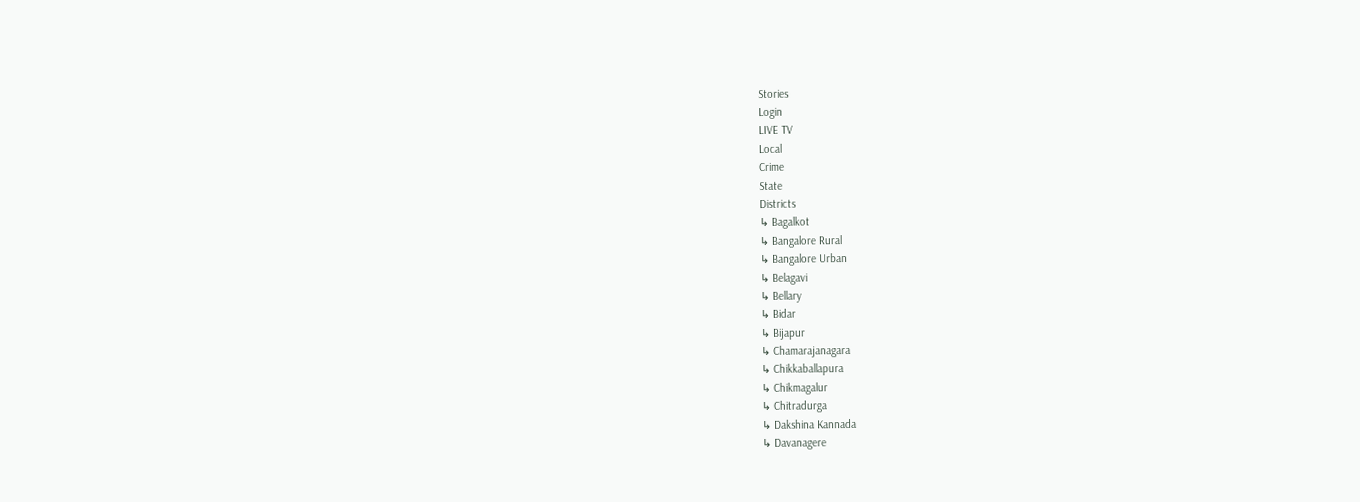Stories
Login
LIVE TV
Local
Crime
State
Districts
↳ Bagalkot
↳ Bangalore Rural
↳ Bangalore Urban
↳ Belagavi
↳ Bellary
↳ Bidar
↳ Bijapur
↳ Chamarajanagara
↳ Chikkaballapura
↳ Chikmagalur
↳ Chitradurga
↳ Dakshina Kannada
↳ Davanagere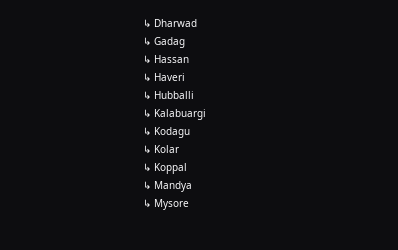↳ Dharwad
↳ Gadag
↳ Hassan
↳ Haveri
↳ Hubballi
↳ Kalabuargi
↳ Kodagu
↳ Kolar
↳ Koppal
↳ Mandya
↳ Mysore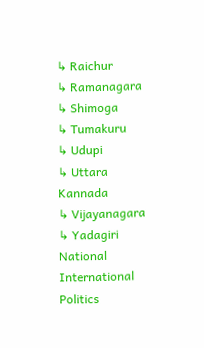↳ Raichur
↳ Ramanagara
↳ Shimoga
↳ Tumakuru
↳ Udupi
↳ Uttara Kannada
↳ Vijayanagara
↳ Yadagiri
National
International
Politics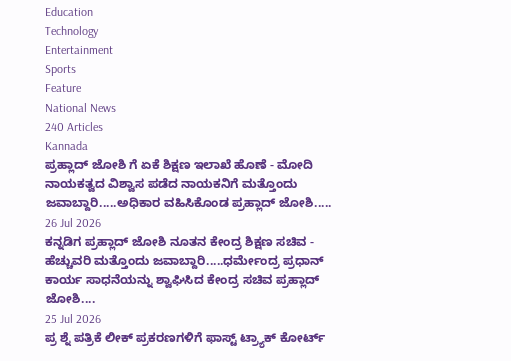Education
Technology
Entertainment
Sports
Feature
National News
240 Articles
Kannada
ಪ್ರಹ್ಲಾದ್ ಜೋಶಿ ಗೆ ಏಕೆ ಶಿಕ್ಷಣ ಇಲಾಖೆ ಹೊಣೆ - ಮೋದಿ ನಾಯಕತ್ವದ ವಿಶ್ವಾಸ ಪಡೆದ ನಾಯಕನಿಗೆ ಮತ್ತೊಂದು ಜವಾಬ್ದಾರಿ.....ಅಧಿಕಾರ ವಹಿಸಿಕೊಂಡ ಪ್ರಹ್ಲಾದ್ ಜೋಶಿ.....
26 Jul 2026
ಕನ್ನಡಿಗ ಪ್ರಹ್ಲಾದ್ ಜೋಶಿ ನೂತನ ಕೇಂದ್ರ ಶಿಕ್ಷಣ ಸಚಿವ - ಹೆಚ್ಚುವರಿ ಮತ್ತೊಂದು ಜವಾಬ್ದಾರಿ.....ಧರ್ಮೇಂದ್ರ ಪ್ರಧಾನ್ ಕಾರ್ಯ ಸಾಧನೆಯನ್ನು ಶ್ವಾಘಿಸಿದ ಕೇಂದ್ರ ಸಚಿವ ಪ್ರಹ್ಲಾದ್ ಜೋಶಿ....
25 Jul 2026
ಪ್ರ ಶ್ನೆ ಪತ್ರಿಕೆ ಲೀಕ್ ಪ್ರಕರಣಗಳಿಗೆ ಫಾಸ್ಟ್ ಟ್ರ್ಯಾಕ್ ಕೋರ್ಟ್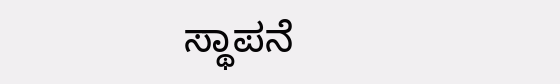ಸ್ಥಾಪನೆ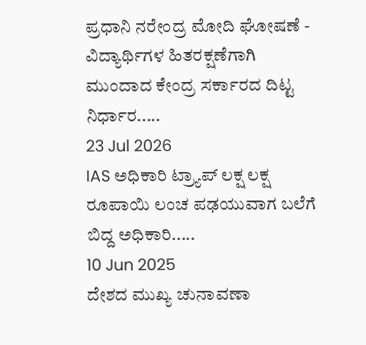ಪ್ರಧಾನಿ ನರೇಂದ್ರ ಮೋದಿ ಘೋಷಣೆ - ವಿದ್ಯಾರ್ಥಿಗಳ ಹಿತರಕ್ಷಣೆಗಾಗಿ ಮುಂದಾದ ಕೇಂದ್ರ ಸರ್ಕಾರದ ದಿಟ್ಟ ನಿರ್ಧಾರ.....
23 Jul 2026
IAS ಅಧಿಕಾರಿ ಟ್ರ್ಯಾಪ್ ಲಕ್ಷ ಲಕ್ಷ ರೂಪಾಯಿ ಲಂಚ ಪಢಯುವಾಗ ಬಲೆಗೆ ಬಿದ್ದ ಅಧಿಕಾರಿ.....
10 Jun 2025
ದೇಶದ ಮುಖ್ಯ ಚುನಾವಣಾ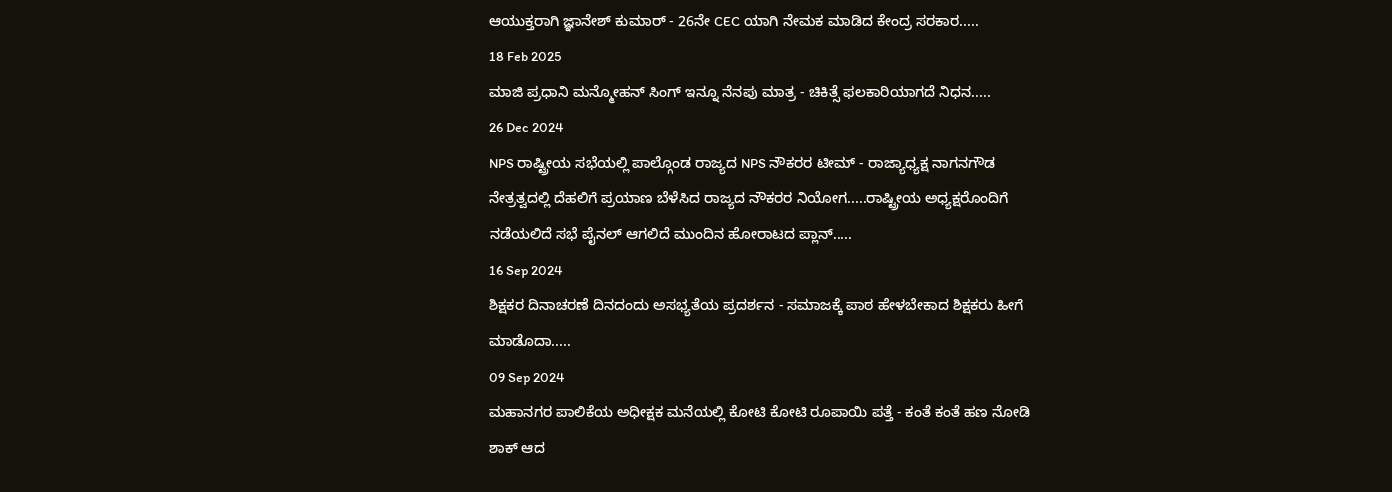ಆಯುಕ್ತರಾಗಿ ಜ್ಞಾನೇಶ್ ಕುಮಾರ್ - 26ನೇ CEC ಯಾಗಿ ನೇಮಕ ಮಾಡಿದ ಕೇಂದ್ರ ಸರಕಾರ.....
18 Feb 2025
ಮಾಜಿ ಪ್ರಧಾನಿ ಮನ್ಮೋಹನ್ ಸಿಂಗ್ ಇನ್ನೂ ನೆನಪು ಮಾತ್ರ - ಚಿಕಿತ್ಸೆ ಫಲಕಾರಿಯಾಗದೆ ನಿಧನ.....
26 Dec 2024
NPS ರಾಷ್ಟ್ರೀಯ ಸಭೆಯಲ್ಲಿ ಪಾಲ್ಗೊಂಡ ರಾಜ್ಯದ NPS ನೌಕರರ ಟೀಮ್ - ರಾಜ್ಯಾಧ್ಯಕ್ಷ ನಾಗನಗೌಡ ನೇತ್ರತ್ವದಲ್ಲಿ ದೆಹಲಿಗೆ ಪ್ರಯಾಣ ಬೆಳೆಸಿದ ರಾಜ್ಯದ ನೌಕರರ ನಿಯೋಗ.....ರಾಷ್ಟ್ರೀಯ ಅಧ್ಯಕ್ಷರೊಂದಿಗೆ ನಡೆಯಲಿದೆ ಸಭೆ ಪೈನಲ್ ಆಗಲಿದೆ ಮುಂದಿನ ಹೋರಾಟದ ಪ್ಲಾನ್.....
16 Sep 2024
ಶಿಕ್ಷಕರ ದಿನಾಚರಣೆ ದಿನದಂದು ಅಸಭ್ಯತೆಯ ಪ್ರದರ್ಶನ - ಸಮಾಜಕ್ಕೆ ಪಾಠ ಹೇಳಬೇಕಾದ ಶಿಕ್ಷಕರು ಹೀಗೆ ಮಾಡೊದಾ.....
09 Sep 2024
ಮಹಾನಗರ ಪಾಲಿಕೆಯ ಅಧೀಕ್ಷಕ ಮನೆಯಲ್ಲಿ ಕೋಟಿ ಕೋಟಿ ರೂಪಾಯಿ ಪತ್ತೆ - ಕಂತೆ ಕಂತೆ ಹಣ ನೋಡಿ ಶಾಕ್ ಆದ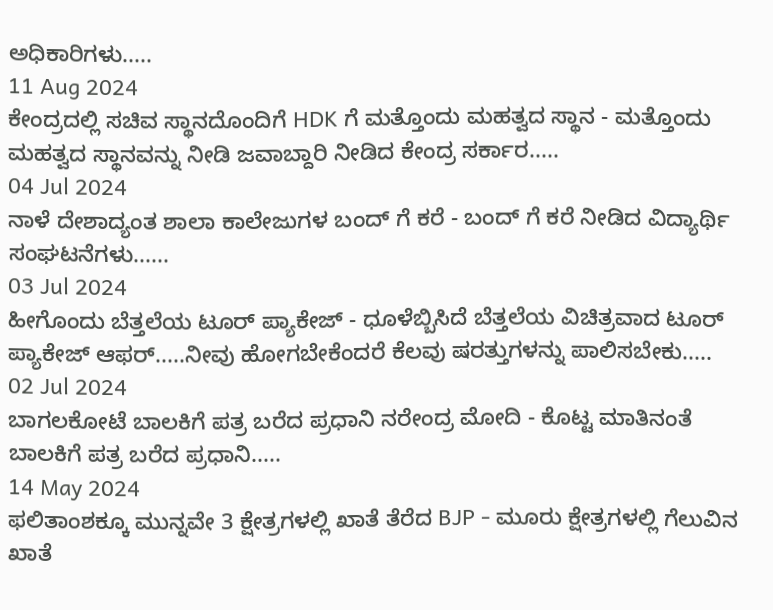ಅಧಿಕಾರಿಗಳು.....
11 Aug 2024
ಕೇಂದ್ರದಲ್ಲಿ ಸಚಿವ ಸ್ಥಾನದೊಂದಿಗೆ HDK ಗೆ ಮತ್ತೊಂದು ಮಹತ್ವದ ಸ್ಥಾನ - ಮತ್ತೊಂದು ಮಹತ್ವದ ಸ್ಥಾನವನ್ನು ನೀಡಿ ಜವಾಬ್ದಾರಿ ನೀಡಿದ ಕೇಂದ್ರ ಸರ್ಕಾರ.....
04 Jul 2024
ನಾಳೆ ದೇಶಾದ್ಯಂತ ಶಾಲಾ ಕಾಲೇಜುಗಳ ಬಂದ್ ಗೆ ಕರೆ - ಬಂದ್ ಗೆ ಕರೆ ನೀಡಿದ ವಿದ್ಯಾರ್ಥಿ ಸಂಘಟನೆಗಳು......
03 Jul 2024
ಹೀಗೊಂದು ಬೆತ್ತಲೆಯ ಟೂರ್ ಪ್ಯಾಕೇಜ್ - ಧೂಳೆಬ್ಬಿಸಿದೆ ಬೆತ್ತಲೆಯ ವಿಚಿತ್ರವಾದ ಟೂರ್ ಪ್ಯಾಕೇಜ್ ಆಫರ್.....ನೀವು ಹೋಗಬೇಕೆಂದರೆ ಕೆಲವು ಷರತ್ತುಗಳನ್ನು ಪಾಲಿಸಬೇಕು.....
02 Jul 2024
ಬಾಗಲಕೋಟೆ ಬಾಲಕಿಗೆ ಪತ್ರ ಬರೆದ ಪ್ರಧಾನಿ ನರೇಂದ್ರ ಮೋದಿ - ಕೊಟ್ಟ ಮಾತಿನಂತೆ ಬಾಲಕಿಗೆ ಪತ್ರ ಬರೆದ ಪ್ರಧಾನಿ.....
14 May 2024
ಫಲಿತಾಂಶಕ್ಕೂ ಮುನ್ನವೇ 3 ಕ್ಷೇತ್ರಗಳಲ್ಲಿ ಖಾತೆ ತೆರೆದ BJP - ಮೂರು ಕ್ಷೇತ್ರಗಳಲ್ಲಿ ಗೆಲುವಿನ ಖಾತೆ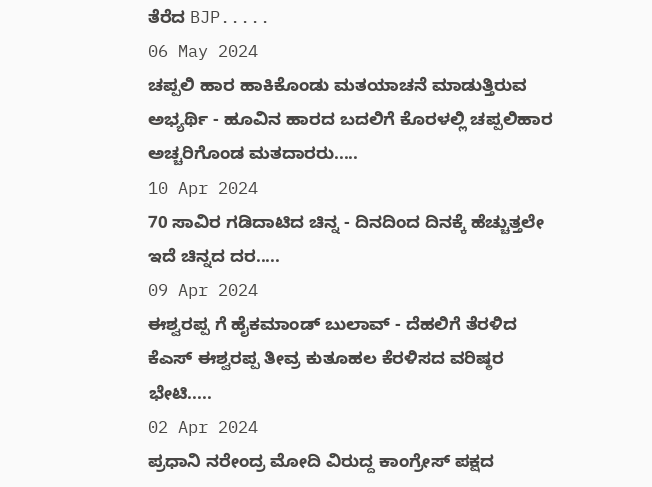ತೆರೆದ BJP.....
06 May 2024
ಚಪ್ಪಲಿ ಹಾರ ಹಾಕಿಕೊಂಡು ಮತಯಾಚನೆ ಮಾಡುತ್ತಿರುವ ಅಭ್ಯರ್ಥಿ - ಹೂವಿನ ಹಾರದ ಬದಲಿಗೆ ಕೊರಳಲ್ಲಿ ಚಪ್ಪಲಿಹಾರ ಅಚ್ಚರಿಗೊಂಡ ಮತದಾರರು.....
10 Apr 2024
70 ಸಾವಿರ ಗಡಿದಾಟಿದ ಚಿನ್ನ - ದಿನದಿಂದ ದಿನಕ್ಕೆ ಹೆಚ್ಚುತ್ತಲೇ ಇದೆ ಚಿನ್ನದ ದರ.....
09 Apr 2024
ಈಶ್ವರಪ್ಪ ಗೆ ಹೈಕಮಾಂಡ್ ಬುಲಾವ್ - ದೆಹಲಿಗೆ ತೆರಳಿದ ಕೆಎಸ್ ಈಶ್ವರಪ್ಪ ತೀವ್ರ ಕುತೂಹಲ ಕೆರಳಿಸದ ವರಿಷ್ಠರ ಭೇಟಿ.....
02 Apr 2024
ಪ್ರಧಾನಿ ನರೇಂದ್ರ ಮೋದಿ ವಿರುದ್ದ ಕಾಂಗ್ರೇಸ್ ಪಕ್ಷದ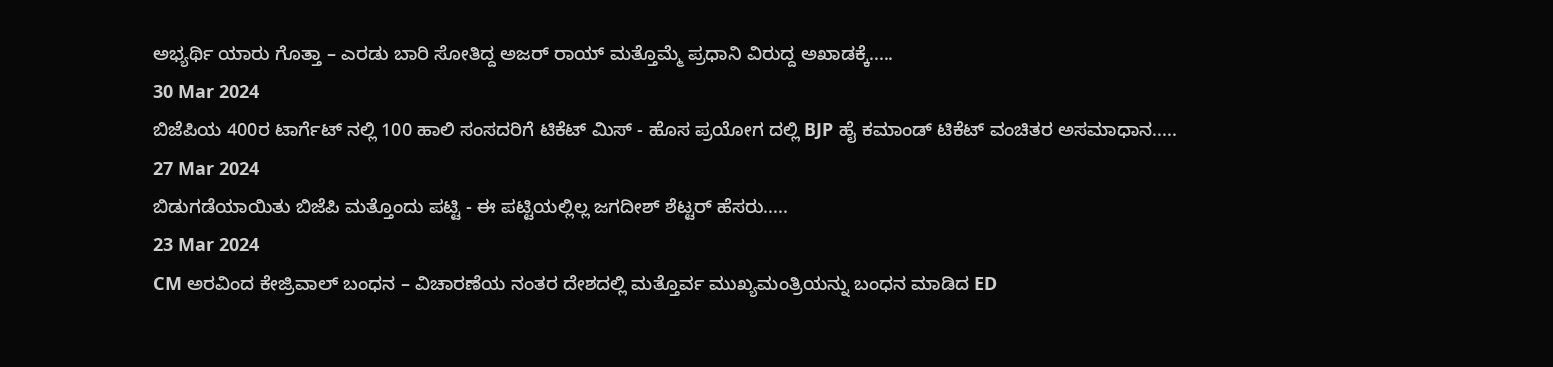ಅಭ್ಯರ್ಥಿ ಯಾರು ಗೊತ್ತಾ – ಎರಡು ಬಾರಿ ಸೋತಿದ್ದ ಅಜರ್ ರಾಯ್ ಮತ್ತೊಮ್ಮೆ ಪ್ರಧಾನಿ ವಿರುದ್ದ ಅಖಾಡಕ್ಕೆ.....
30 Mar 2024
ಬಿಜೆಪಿಯ 400ರ ಟಾರ್ಗೆಟ್ ನಲ್ಲಿ 100 ಹಾಲಿ ಸಂಸದರಿಗೆ ಟಿಕೆಟ್ ಮಿಸ್ - ಹೊಸ ಪ್ರಯೋಗ ದಲ್ಲಿ BJP ಹೈ ಕಮಾಂಡ್ ಟಿಕೆಟ್ ವಂಚಿತರ ಅಸಮಾಧಾನ.....
27 Mar 2024
ಬಿಡುಗಡೆಯಾಯಿತು ಬಿಜೆಪಿ ಮತ್ತೊಂದು ಪಟ್ಟಿ - ಈ ಪಟ್ಟಿಯಲ್ಲಿಲ್ಲ ಜಗದೀಶ್ ಶೆಟ್ಟರ್ ಹೆಸರು.....
23 Mar 2024
CM ಅರವಿಂದ ಕೇಜ್ರಿವಾಲ್ ಬಂಧನ – ವಿಚಾರಣೆಯ ನಂತರ ದೇಶದಲ್ಲಿ ಮತ್ತೊರ್ವ ಮುಖ್ಯಮಂತ್ರಿಯನ್ನು ಬಂಧನ ಮಾಡಿದ ED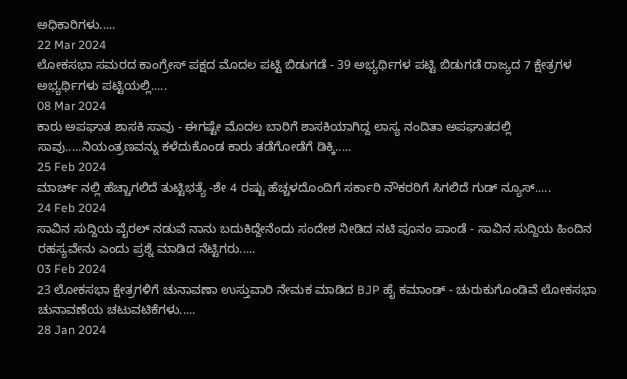ಅಧಿಕಾರಿಗಳು.....
22 Mar 2024
ಲೋಕಸಭಾ ಸಮರದ ಕಾಂಗ್ರೇಸ್ ಪಕ್ಷದ ಮೊದಲ ಪಟ್ಟಿ ಬಿಡುಗಡೆ - 39 ಅಭ್ಯರ್ಥಿಗಳ ಪಟ್ಟಿ ಬಿಡುಗಡೆ ರಾಜ್ಯದ 7 ಕ್ಷೇತ್ರಗಳ ಅಭ್ಯರ್ಥಿಗಳು ಪಟ್ಟಿಯಲ್ಲಿ.....
08 Mar 2024
ಕಾರು ಅಪಘಾತ ಶಾಸಕಿ ಸಾವು - ಈಗಷ್ಟೇ ಮೊದಲ ಬಾರಿಗೆ ಶಾಸಕಿಯಾಗಿದ್ದ ಲಾಸ್ಯ ನಂದಿತಾ ಅಪಘಾತದಲ್ಲಿ ಸಾವು.....ನಿಯಂತ್ರಣವನ್ನು ಕಳೆದುಕೊಂಡ ಕಾರು ತಡೆಗೋಡೆಗೆ ಡಿಕ್ಕಿ.....
25 Feb 2024
ಮಾರ್ಚ್ ನಲ್ಲಿ ಹೆಚ್ಚಾಗಲಿದೆ ತುಟ್ಟಿಭತ್ಯೆ -ಶೇ 4 ರಷ್ಟು ಹೆಚ್ಚಳದೊಂದಿಗೆ ಸರ್ಕಾರಿ ನೌಕರರಿಗೆ ಸಿಗಲಿದೆ ಗುಡ್ ನ್ಯೂಸ್.....
24 Feb 2024
ಸಾವಿನ ಸುದ್ದಿಯ ವೈರಲ್ ನಡುವೆ ನಾನು ಬದುಕಿದ್ದೇನೆಂದು ಸಂದೇಶ ನೀಡಿದ ನಟಿ ಪೂನಂ ಪಾಂಡೆ - ಸಾವಿನ ಸುದ್ದಿಯ ಹಿಂದಿನ ರಹಸ್ಯವೇನು ಎಂದು ಪ್ರಶ್ನೆ ಮಾಡಿದ ನೆಟ್ಟಿಗರು.....
03 Feb 2024
23 ಲೋಕಸಭಾ ಕ್ಷೇತ್ರಗಳಿಗೆ ಚುನಾವಣಾ ಉಸ್ತುವಾರಿ ನೇಮಕ ಮಾಡಿದ BJP ಹೈ ಕಮಾಂಡ್ - ಚುರುಕುಗೊಂಡಿವೆ ಲೋಕಸಭಾ ಚುನಾವಣೆಯ ಚಟುವಟಿಕೆಗಳು.....
28 Jan 2024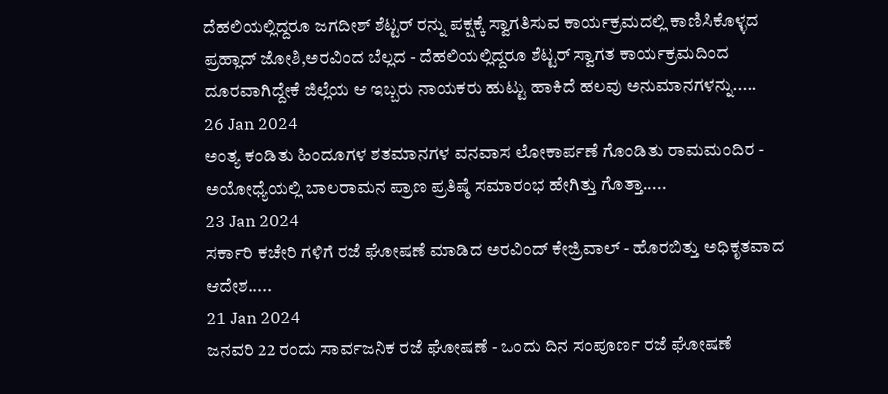ದೆಹಲಿಯಲ್ಲಿದ್ದರೂ ಜಗದೀಶ್ ಶೆಟ್ಟರ್ ರನ್ನು ಪಕ್ಷಕ್ಕೆ ಸ್ವಾಗತಿಸುವ ಕಾರ್ಯಕ್ರಮದಲ್ಲಿ ಕಾಣಿಸಿಕೊಳ್ಳದ ಪ್ರಹ್ಲಾದ್ ಜೋಶಿ,ಅರವಿಂದ ಬೆಲ್ಲದ - ದೆಹಲಿಯಲ್ಲಿದ್ದರೂ ಶೆಟ್ಟರ್ ಸ್ವಾಗತ ಕಾರ್ಯಕ್ರಮದಿಂದ ದೂರವಾಗಿದ್ದೇಕೆ ಜಿಲ್ಲೆಯ ಆ ಇಬ್ಬರು ನಾಯಕರು ಹುಟ್ಟು ಹಾಕಿದೆ ಹಲವು ಅನುಮಾನಗಳನ್ನು.....
26 Jan 2024
ಅಂತ್ಯ ಕಂಡಿತು ಹಿಂದೂಗಳ ಶತಮಾನಗಳ ವನವಾಸ ಲೋಕಾರ್ಪಣೆ ಗೊಂಡಿತು ರಾಮಮಂದಿರ - ಅಯೋಧ್ಯೆಯಲ್ಲಿ ಬಾಲರಾಮನ ಪ್ರಾಣ ಪ್ರತಿಷ್ಠೆ ಸಮಾರಂಭ ಹೇಗಿತ್ತು ಗೊತ್ತಾ.....
23 Jan 2024
ಸರ್ಕಾರಿ ಕಚೇರಿ ಗಳಿಗೆ ರಜೆ ಘೋಷಣೆ ಮಾಡಿದ ಅರವಿಂದ್ ಕೇಜ್ರಿವಾಲ್ - ಹೊರಬಿತ್ತು ಅಧಿಕೃತವಾದ ಆದೇಶ.....
21 Jan 2024
ಜನವರಿ 22 ರಂದು ಸಾರ್ವಜನಿಕ ರಜೆ ಘೋಷಣೆ - ಒಂದು ದಿನ ಸಂಪೂರ್ಣ ರಜೆ ಘೋಷಣೆ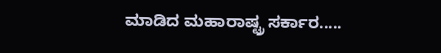ಮಾಡಿದ ಮಹಾರಾಷ್ಟ್ರ ಸರ್ಕಾರ.....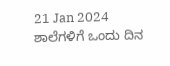21 Jan 2024
ಶಾಲೆಗಳಿಗೆ ಒಂದು ದಿನ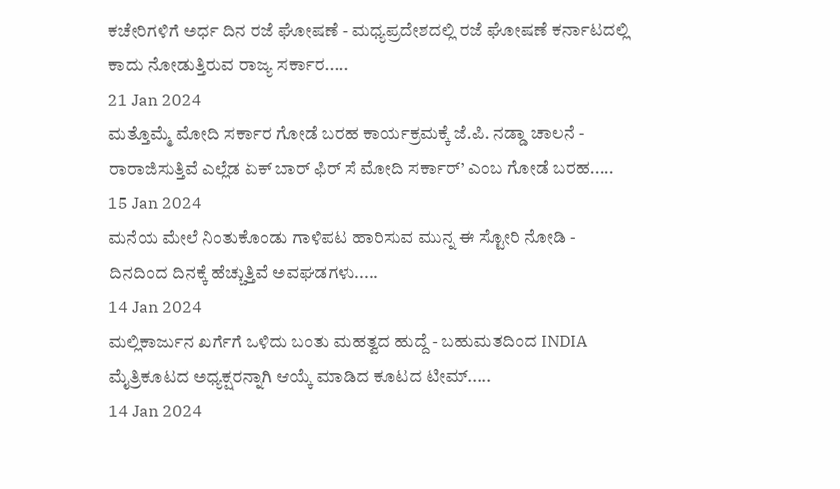ಕಚೇರಿಗಳಿಗೆ ಅರ್ಧ ದಿನ ರಜೆ ಘೋಷಣೆ - ಮಧ್ಯಪ್ರದೇಶದಲ್ಲಿ ರಜೆ ಘೋಷಣೆ ಕರ್ನಾಟದಲ್ಲಿ ಕಾದು ನೋಡುತ್ತಿರುವ ರಾಜ್ಯ ಸರ್ಕಾರ.....
21 Jan 2024
ಮತ್ತೊಮ್ಮೆ ಮೋದಿ ಸರ್ಕಾರ ಗೋಡೆ ಬರಹ ಕಾರ್ಯಕ್ರಮಕ್ಕೆ ಜೆ.ಪಿ. ನಡ್ಡಾ ಚಾಲನೆ - ರಾರಾಜಿಸುತ್ತಿವೆ ಎಲ್ಲೆಡ ಏಕ್ ಬಾರ್ ಫಿರ್ ಸೆ ಮೋದಿ ಸರ್ಕಾರ್’ ಎಂಬ ಗೋಡೆ ಬರಹ.....
15 Jan 2024
ಮನೆಯ ಮೇಲೆ ನಿಂತುಕೊಂಡು ಗಾಳಿಪಟ ಹಾರಿಸುವ ಮುನ್ನ ಈ ಸ್ಟೋರಿ ನೋಡಿ - ದಿನದಿಂದ ದಿನಕ್ಕೆ ಹೆಚ್ಚುತ್ತಿವೆ ಅವಘಡಗಳು.....
14 Jan 2024
ಮಲ್ಲಿಕಾರ್ಜುನ ಖರ್ಗೆಗೆ ಒಳಿದು ಬಂತು ಮಹತ್ವದ ಹುದ್ದೆ - ಬಹುಮತದಿಂದ INDIA ಮೈತ್ರಿಕೂಟದ ಅಧ್ಯಕ್ಷರನ್ನಾಗಿ ಆಯ್ಕೆ ಮಾಡಿದ ಕೂಟದ ಟೀಮ್.....
14 Jan 2024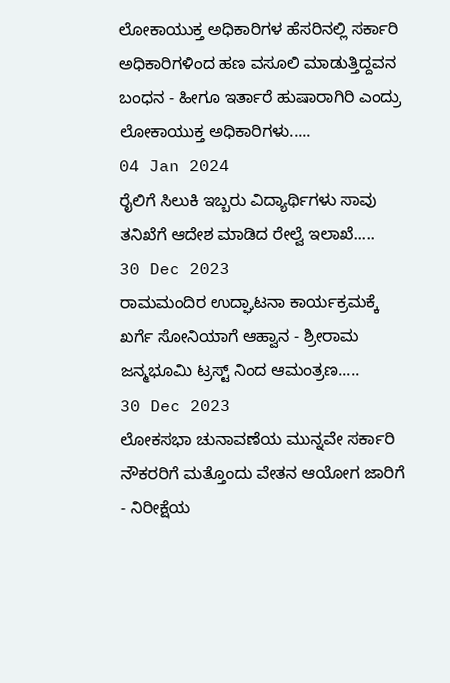ಲೋಕಾಯುಕ್ತ ಅಧಿಕಾರಿಗಳ ಹೆಸರಿನಲ್ಲಿ ಸರ್ಕಾರಿ ಅಧಿಕಾರಿಗಳಿಂದ ಹಣ ವಸೂಲಿ ಮಾಡುತ್ತಿದ್ದವನ ಬಂಧನ - ಹೀಗೂ ಇರ್ತಾರೆ ಹುಷಾರಾಗಿರಿ ಎಂದ್ರು ಲೋಕಾಯುಕ್ತ ಅಧಿಕಾರಿಗಳು.....
04 Jan 2024
ರೈಲಿಗೆ ಸಿಲುಕಿ ಇಬ್ಬರು ವಿದ್ಯಾರ್ಥಿಗಳು ಸಾವು ತನಿಖೆಗೆ ಆದೇಶ ಮಾಡಿದ ರೇಲ್ವೆ ಇಲಾಖೆ.....
30 Dec 2023
ರಾಮಮಂದಿರ ಉದ್ಘಾಟನಾ ಕಾರ್ಯಕ್ರಮಕ್ಕೆ ಖರ್ಗೆ ಸೋನಿಯಾಗೆ ಆಹ್ವಾನ - ಶ್ರೀರಾಮ ಜನ್ಮಭೂಮಿ ಟ್ರಸ್ಟ್ ನಿಂದ ಆಮಂತ್ರಣ.....
30 Dec 2023
ಲೋಕಸಭಾ ಚುನಾವಣೆಯ ಮುನ್ನವೇ ಸರ್ಕಾರಿ ನೌಕರರಿಗೆ ಮತ್ತೊಂದು ವೇತನ ಆಯೋಗ ಜಾರಿಗೆ - ನಿರೀಕ್ಷೆಯ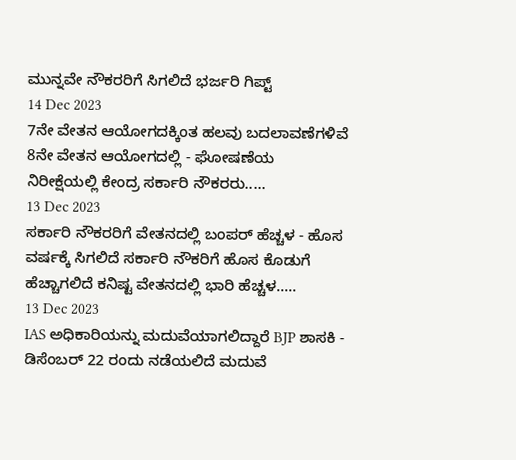ಮುನ್ನವೇ ನೌಕರರಿಗೆ ಸಿಗಲಿದೆ ಭರ್ಜರಿ ಗಿಪ್ಟ್
14 Dec 2023
7ನೇ ವೇತನ ಆಯೋಗದಕ್ಕಿಂತ ಹಲವು ಬದಲಾವಣೆಗಳಿವೆ 8ನೇ ವೇತನ ಆಯೋಗದಲ್ಲಿ - ಘೋಷಣೆಯ ನಿರೀಕ್ಷೆಯಲ್ಲಿ ಕೇಂದ್ರ ಸರ್ಕಾರಿ ನೌಕರರು.....
13 Dec 2023
ಸರ್ಕಾರಿ ನೌಕರರಿಗೆ ವೇತನದಲ್ಲಿ ಬಂಪರ್ ಹೆಚ್ಚಳ - ಹೊಸ ವರ್ಷಕ್ಕೆ ಸಿಗಲಿದೆ ಸರ್ಕಾರಿ ನೌಕರಿಗೆ ಹೊಸ ಕೊಡುಗೆ ಹೆಚ್ಚಾಗಲಿದೆ ಕನಿಷ್ಟ ವೇತನದಲ್ಲಿ ಭಾರಿ ಹೆಚ್ಚಳ.....
13 Dec 2023
IAS ಅಧಿಕಾರಿಯನ್ನು ಮದುವೆಯಾಗಲಿದ್ದಾರೆ BJP ಶಾಸಕಿ - ಡಿಸೆಂಬರ್ 22 ರಂದು ನಡೆಯಲಿದೆ ಮದುವೆ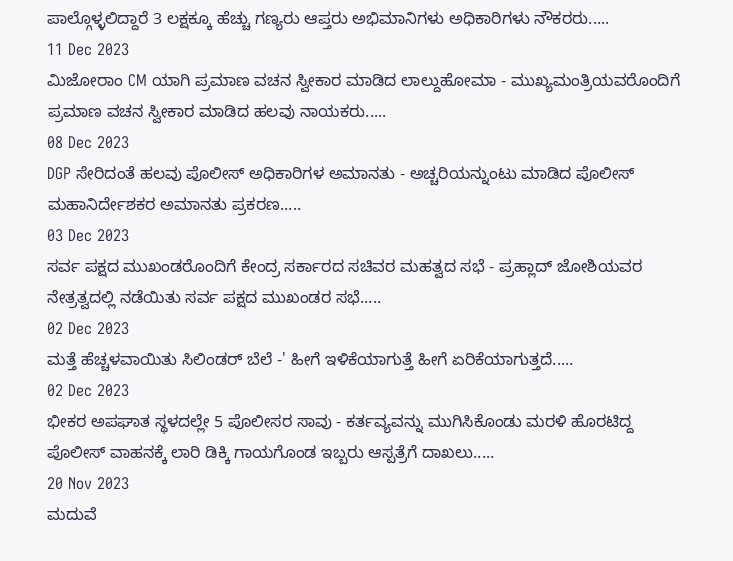ಪಾಲ್ಗೊಳ್ಳಲಿದ್ದಾರೆ 3 ಲಕ್ಷಕ್ಕೂ ಹೆಚ್ಚು ಗಣ್ಯರು ಆಪ್ತರು ಅಭಿಮಾನಿಗಳು ಅಧಿಕಾರಿಗಳು ನೌಕರರು.....
11 Dec 2023
ಮಿಜೋರಾಂ CM ಯಾಗಿ ಪ್ರಮಾಣ ವಚನ ಸ್ವೀಕಾರ ಮಾಡಿದ ಲಾಲ್ದುಹೋಮಾ - ಮುಖ್ಯಮಂತ್ರಿಯವರೊಂದಿಗೆ ಪ್ರಮಾಣ ವಚನ ಸ್ವೀಕಾರ ಮಾಡಿದ ಹಲವು ನಾಯಕರು.....
08 Dec 2023
DGP ಸೇರಿದಂತೆ ಹಲವು ಪೊಲೀಸ್ ಅಧಿಕಾರಿಗಳ ಅಮಾನತು - ಅಚ್ಚರಿಯನ್ನುಂಟು ಮಾಡಿದ ಪೊಲೀಸ್ ಮಹಾನಿರ್ದೇಶಕರ ಅಮಾನತು ಪ್ರಕರಣ.....
03 Dec 2023
ಸರ್ವ ಪಕ್ಷದ ಮುಖಂಡರೊಂದಿಗೆ ಕೇಂದ್ರ ಸರ್ಕಾರದ ಸಚಿವರ ಮಹತ್ವದ ಸಭೆ - ಪ್ರಹ್ಲಾದ್ ಜೋಶಿಯವರ ನೇತ್ರತ್ವದಲ್ಲಿ ನಡೆಯಿತು ಸರ್ವ ಪಕ್ಷದ ಮುಖಂಡರ ಸಭೆ.....
02 Dec 2023
ಮತ್ತೆ ಹೆಚ್ಚಳವಾಯಿತು ಸಿಲಿಂಡರ್ ಬೆಲೆ -' ಹೀಗೆ ಇಳಿಕೆಯಾಗುತ್ತೆ ಹೀಗೆ ಏರಿಕೆಯಾಗುತ್ತದೆ.....
02 Dec 2023
ಭೀಕರ ಅಪಘಾತ ಸ್ಥಳದಲ್ಲೇ 5 ಪೊಲೀಸರ ಸಾವು - ಕರ್ತವ್ಯವನ್ನು ಮುಗಿಸಿಕೊಂಡು ಮರಳಿ ಹೊರಟಿದ್ದ ಪೊಲೀಸ್ ವಾಹನಕ್ಕೆ ಲಾರಿ ಡಿಕ್ಕಿ ಗಾಯಗೊಂಡ ಇಬ್ಬರು ಆಸ್ಪತ್ರೆಗೆ ದಾಖಲು.....
20 Nov 2023
ಮದುವೆ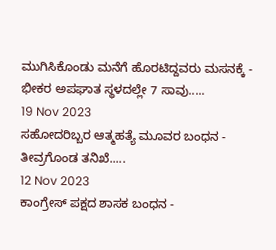ಮುಗಿಸಿಕೊಂಡು ಮನೆಗೆ ಹೊರಟಿದ್ದವರು ಮಸನಕ್ಕೆ - ಭೀಕರ ಅಪಘಾತ ಸ್ಥಳದಲ್ಲೇ 7 ಸಾವು.....
19 Nov 2023
ಸಹೋದರಿಬ್ಬರ ಆತ್ಮಹತ್ಯೆ ಮೂವರ ಬಂಧನ - ತೀವ್ರಗೊಂಡ ತನಿಖೆ.....
12 Nov 2023
ಕಾಂಗ್ರೇಸ್ ಪಕ್ಷದ ಶಾಸಕ ಬಂಧನ -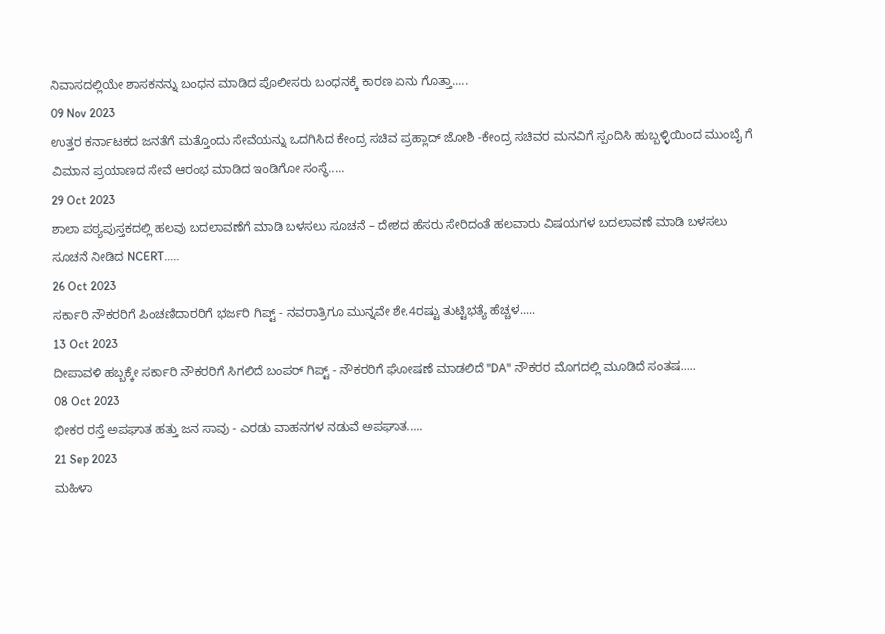ನಿವಾಸದಲ್ಲಿಯೇ ಶಾಸಕನನ್ನು ಬಂಧನ ಮಾಡಿದ ಪೊಲೀಸರು ಬಂಧನಕ್ಕೆ ಕಾರಣ ಏನು ಗೊತ್ತಾ.....
09 Nov 2023
ಉತ್ತರ ಕರ್ನಾಟಕದ ಜನತೆಗೆ ಮತ್ತೊಂದು ಸೇವೆಯನ್ನು ಒದಗಿಸಿದ ಕೇಂದ್ರ ಸಚಿವ ಪ್ರಹ್ಲಾದ್ ಜೋಶಿ -ಕೇಂದ್ರ ಸಚಿವರ ಮನವಿಗೆ ಸ್ಪಂದಿಸಿ ಹುಬ್ಬಳ್ಳಿಯಿಂದ ಮುಂಬೈ ಗೆ ವಿಮಾನ ಪ್ರಯಾಣದ ಸೇವೆ ಆರಂಭ ಮಾಡಿದ ಇಂಡಿಗೋ ಸಂಸ್ಥೆ.....
29 Oct 2023
ಶಾಲಾ ಪಠ್ಯಪುಸ್ತಕದಲ್ಲಿ ಹಲವು ಬದಲಾವಣೆಗೆ ಮಾಡಿ ಬಳಸಲು ಸೂಚನೆ – ದೇಶದ ಹೆಸರು ಸೇರಿದಂತೆ ಹಲವಾರು ವಿಷಯಗಳ ಬದಲಾವಣೆ ಮಾಡಿ ಬಳಸಲು ಸೂಚನೆ ನೀಡಿದ NCERT.....
26 Oct 2023
ಸರ್ಕಾರಿ ನೌಕರರಿಗೆ ಪಿಂಚಣಿದಾರರಿಗೆ ಭರ್ಜರಿ ಗಿಪ್ಟ್ - ನವರಾತ್ರಿಗೂ ಮುನ್ನವೇ ಶೇ.4ರಷ್ಟು ತುಟ್ಟಿಭತ್ಯೆ ಹೆಚ್ಚಳ.....
13 Oct 2023
ದೀಪಾವಳಿ ಹಬ್ಬಕ್ಕೇ ಸರ್ಕಾರಿ ನೌಕರರಿಗೆ ಸಿಗಲಿದೆ ಬಂಪರ್ ಗಿಪ್ಟ್ - ನೌಕರರಿಗೆ ಘೋಷಣೆ ಮಾಡಲಿದೆ "DA" ನೌಕರರ ಮೊಗದಲ್ಲಿ ಮೂಡಿದೆ ಸಂತಷ.....
08 Oct 2023
ಭೀಕರ ರಸ್ತೆ ಅಪಘಾತ ಹತ್ತು ಜನ ಸಾವು - ಎರಡು ವಾಹನಗಳ ನಡುವೆ ಅಪಘಾತ.....
21 Sep 2023
ಮಹಿಳಾ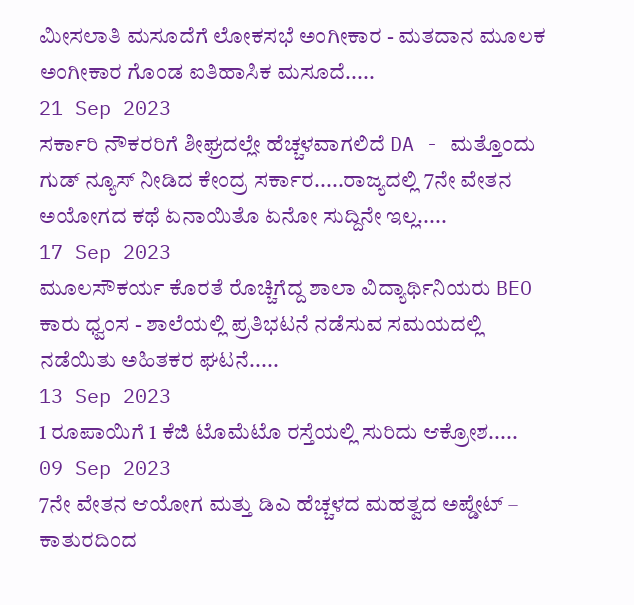ಮೀಸಲಾತಿ ಮಸೂದೆಗೆ ಲೋಕಸಭೆ ಅಂಗೀಕಾರ - ಮತದಾನ ಮೂಲಕ ಅಂಗೀಕಾರ ಗೊಂಡ ಐತಿಹಾಸಿಕ ಮಸೂದೆ.....
21 Sep 2023
ಸರ್ಕಾರಿ ನೌಕರರಿಗೆ ಶೀಘ್ರದಲ್ಲೇ ಹೆಚ್ಚಳವಾಗಲಿದೆ DA - ಮತ್ತೊಂದು ಗುಡ್ ನ್ಯೂಸ್ ನೀಡಿದ ಕೇಂದ್ರ ಸರ್ಕಾರ.....ರಾಜ್ಯದಲ್ಲಿ 7ನೇ ವೇತನ ಅಯೋಗದ ಕಥೆ ಏನಾಯಿತೊ ಏನೋ ಸುದ್ದಿನೇ ಇಲ್ಲ.....
17 Sep 2023
ಮೂಲಸೌಕರ್ಯ ಕೊರತೆ ರೊಚ್ಚಿಗೆದ್ದ ಶಾಲಾ ವಿದ್ಯಾರ್ಥಿನಿಯರು BEO ಕಾರು ಧ್ವಂಸ - ಶಾಲೆಯಲ್ಲಿ ಪ್ರತಿಭಟನೆ ನಡೆಸುವ ಸಮಯದಲ್ಲಿ ನಡೆಯಿತು ಅಹಿತಕರ ಘಟನೆ.....
13 Sep 2023
1 ರೂಪಾಯಿಗೆ 1 ಕೆಜಿ ಟೊಮೆಟೊ ರಸ್ತೆಯಲ್ಲಿ ಸುರಿದು ಆಕ್ರೋಶ.....
09 Sep 2023
7ನೇ ವೇತನ ಆಯೋಗ ಮತ್ತು ಡಿಎ ಹೆಚ್ಚಳದ ಮಹತ್ವದ ಅಪ್ಡೇಟ್ – ಕಾತುರದಿಂದ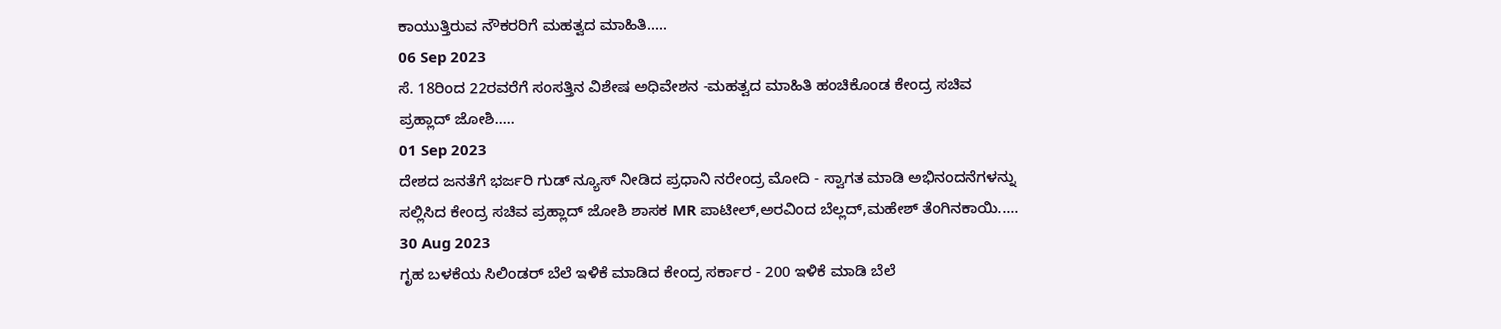ಕಾಯುತ್ತಿರುವ ನೌಕರರಿಗೆ ಮಹತ್ವದ ಮಾಹಿತಿ.....
06 Sep 2023
ಸೆ. 18ರಿಂದ 22ರವರೆಗೆ ಸಂಸತ್ತಿನ ವಿಶೇಷ ಅಧಿವೇಶನ -ಮಹತ್ವದ ಮಾಹಿತಿ ಹಂಚಿಕೊಂಡ ಕೇಂದ್ರ ಸಚಿವ ಪ್ರಹ್ಲಾದ್ ಜೋಶಿ.....
01 Sep 2023
ದೇಶದ ಜನತೆಗೆ ಭರ್ಜರಿ ಗುಡ್ ನ್ಯೂಸ್ ನೀಡಿದ ಪ್ರಧಾನಿ ನರೇಂದ್ರ ಮೋದಿ - ಸ್ವಾಗತ ಮಾಡಿ ಅಭಿನಂದನೆಗಳನ್ನು ಸಲ್ಲಿಸಿದ ಕೇಂದ್ರ ಸಚಿವ ಪ್ರಹ್ಲಾದ್ ಜೋಶಿ ಶಾಸಕ MR ಪಾಟೀಲ್,ಅರವಿಂದ ಬೆಲ್ಲದ್,ಮಹೇಶ್ ತೆಂಗಿನಕಾಯಿ.....
30 Aug 2023
ಗೃಹ ಬಳಕೆಯ ಸಿಲಿಂಡರ್ ಬೆಲೆ ಇಳಿಕೆ ಮಾಡಿದ ಕೇಂದ್ರ ಸರ್ಕಾರ - 200 ಇಳಿಕೆ ಮಾಡಿ ಬೆಲೆ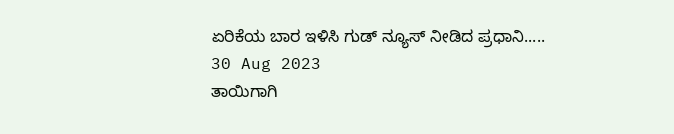ಏರಿಕೆಯ ಬಾರ ಇಳಿಸಿ ಗುಡ್ ನ್ಯೂಸ್ ನೀಡಿದ ಪ್ರಧಾನಿ.....
30 Aug 2023
ತಾಯಿಗಾಗಿ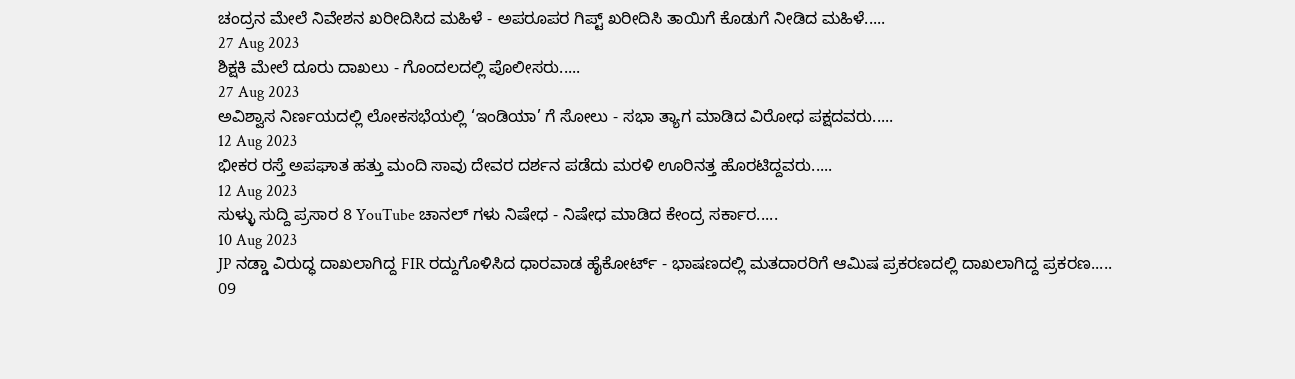ಚಂದ್ರನ ಮೇಲೆ ನಿವೇಶನ ಖರೀದಿಸಿದ ಮಹಿಳೆ - ಅಪರೂಪರ ಗಿಪ್ಟ್ ಖರೀದಿಸಿ ತಾಯಿಗೆ ಕೊಡುಗೆ ನೀಡಿದ ಮಹಿಳೆ.....
27 Aug 2023
ಶಿಕ್ಷಕಿ ಮೇಲೆ ದೂರು ದಾಖಲು - ಗೊಂದಲದಲ್ಲಿ ಪೊಲೀಸರು.....
27 Aug 2023
ಅವಿಶ್ವಾಸ ನಿರ್ಣಯದಲ್ಲಿ ಲೋಕಸಭೆಯಲ್ಲಿ ‘ಇಂಡಿಯಾ’ ಗೆ ಸೋಲು - ಸಭಾ ತ್ಯಾಗ ಮಾಡಿದ ವಿರೋಧ ಪಕ್ಷದವರು.....
12 Aug 2023
ಭೀಕರ ರಸ್ತೆ ಅಪಘಾತ ಹತ್ತು ಮಂದಿ ಸಾವು ದೇವರ ದರ್ಶನ ಪಡೆದು ಮರಳಿ ಊರಿನತ್ತ ಹೊರಟಿದ್ದವರು.....
12 Aug 2023
ಸುಳ್ಳು ಸುದ್ದಿ ಪ್ರಸಾರ 8 YouTube ಚಾನಲ್ ಗಳು ನಿಷೇಧ - ನಿಷೇಧ ಮಾಡಿದ ಕೇಂದ್ರ ಸರ್ಕಾರ.....
10 Aug 2023
JP ನಡ್ಡಾ ವಿರುದ್ಧ ದಾಖಲಾಗಿದ್ದ FIR ರದ್ದುಗೊಳಿಸಿದ ಧಾರವಾಡ ಹೈಕೋರ್ಟ್ - ಭಾಷಣದಲ್ಲಿ ಮತದಾರರಿಗೆ ಆಮಿಷ ಪ್ರಕರಣದಲ್ಲಿ ದಾಖಲಾಗಿದ್ದ ಪ್ರಕರಣ.....
09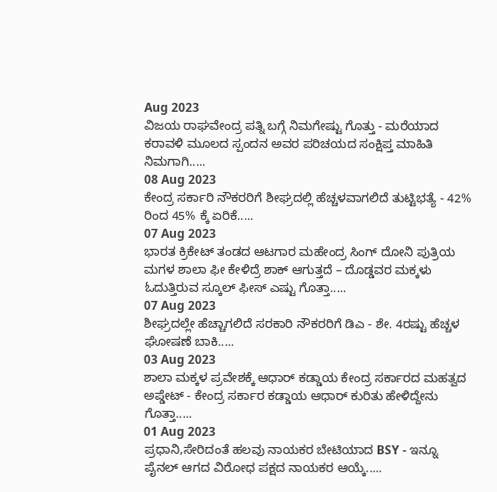Aug 2023
ವಿಜಯ ರಾಘವೇಂದ್ರ ಪತ್ನಿ ಬಗ್ಗೆ ನಿಮಗೇಷ್ಟು ಗೊತ್ತು - ಮರೆಯಾದ ಕರಾವಳಿ ಮೂಲದ ಸ್ಪಂದನ ಅವರ ಪರಿಚಯದ ಸಂಕ್ಷಿಪ್ತ ಮಾಹಿತಿ ನಿಮಗಾಗಿ.....
08 Aug 2023
ಕೇಂದ್ರ ಸರ್ಕಾರಿ ನೌಕರರಿಗೆ ಶೀಘ್ರದಲ್ಲಿ ಹೆಚ್ಚಳವಾಗಲಿದೆ ತುಟ್ಟಿಭತ್ಯೆ - 42% ರಿಂದ 45% ಕ್ಕೆ ಏರಿಕೆ.....
07 Aug 2023
ಭಾರತ ಕ್ರಿಕೇಟ್ ತಂಡದ ಆಟಗಾರ ಮಹೇಂದ್ರ ಸಿಂಗ್ ದೋನಿ ಪುತ್ರಿಯ ಮಗಳ ಶಾಲಾ ಫೀ ಕೇಳಿದ್ರೆ ಶಾಕ್ ಆಗುತ್ತದೆ – ದೊಡ್ಡವರ ಮಕ್ಕಳು ಓದುತ್ತಿರುವ ಸ್ಕೂಲ್ ಫೀಸ್ ಎಷ್ಟು ಗೊತ್ತಾ.....
07 Aug 2023
ಶೀಘ್ರದಲ್ಲೇ ಹೆಚ್ಚಾಗಲಿದೆ ಸರಕಾರಿ ನೌಕರರಿಗೆ ಡಿಎ - ಶೇ. 4ರಷ್ಟು ಹೆಚ್ಚಳ ಘೋಷಣೆ ಬಾಕಿ.....
03 Aug 2023
ಶಾಲಾ ಮಕ್ಕಳ ಪ್ರವೇಶಕ್ಕೆ ಆಧಾರ್ ಕಡ್ಡಾಯ ಕೇಂದ್ರ ಸರ್ಕಾರದ ಮಹತ್ವದ ಅಪ್ಡೇಟ್ - ಕೇಂದ್ರ ಸರ್ಕಾರ ಕಡ್ಡಾಯ ಆಧಾರ್ ಕುರಿತು ಹೇಳಿದ್ದೇನು ಗೊತ್ತಾ.....
01 Aug 2023
ಪ್ರಧಾನಿ,ಸೇರಿದಂತೆ ಹಲವು ನಾಯಕರ ಬೇಟಿಯಾದ BSY - ಇನ್ನೂ ಪೈನಲ್ ಆಗದ ವಿರೋಧ ಪಕ್ಷದ ನಾಯಕರ ಆಯ್ಕೆ.....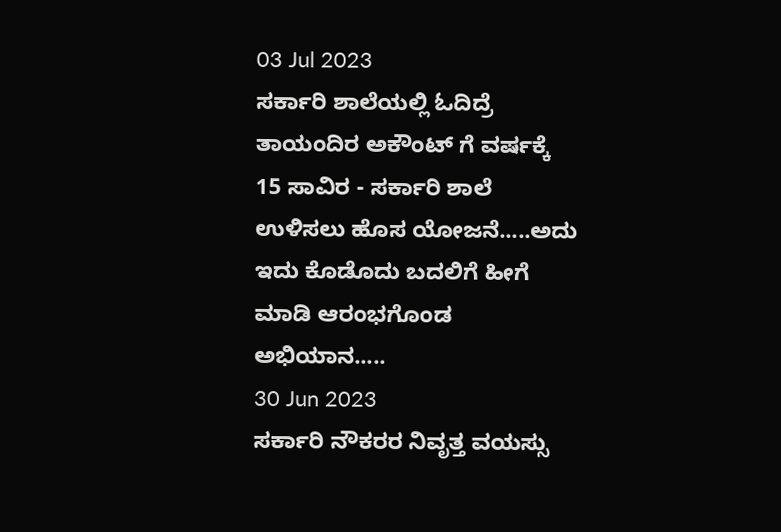03 Jul 2023
ಸರ್ಕಾರಿ ಶಾಲೆಯಲ್ಲಿ ಓದಿದ್ರೆ ತಾಯಂದಿರ ಅಕೌಂಟ್ ಗೆ ವರ್ಷಕ್ಕೆ 15 ಸಾವಿರ - ಸರ್ಕಾರಿ ಶಾಲೆ ಉಳಿಸಲು ಹೊಸ ಯೋಜನೆ.....ಅದು ಇದು ಕೊಡೊದು ಬದಲಿಗೆ ಹೀಗೆ ಮಾಡಿ ಆರಂಭಗೊಂಡ ಅಭಿಯಾನ.....
30 Jun 2023
ಸರ್ಕಾರಿ ನೌಕರರ ನಿವೃತ್ತ ವಯಸ್ಸು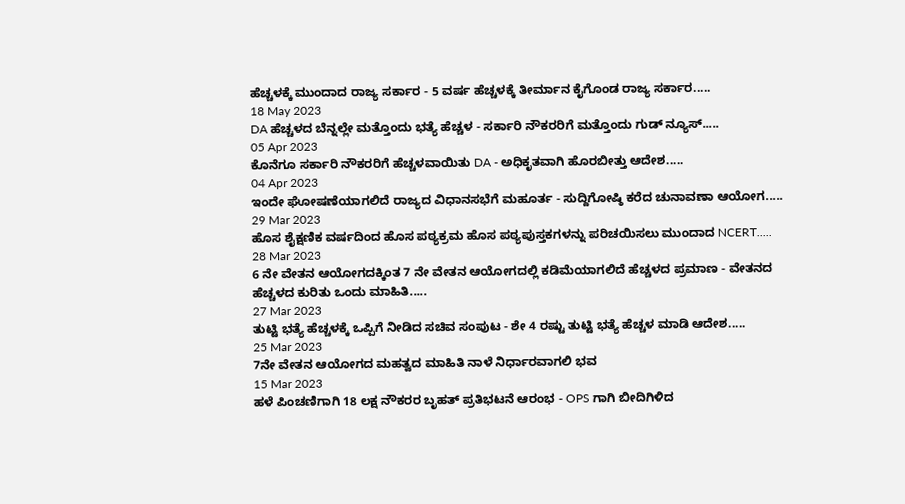ಹೆಚ್ಚಳಕ್ಕೆ ಮುಂದಾದ ರಾಜ್ಯ ಸರ್ಕಾರ - 5 ವರ್ಷ ಹೆಚ್ಚಳಕ್ಕೆ ತೀರ್ಮಾನ ಕೈಗೊಂಡ ರಾಜ್ಯ ಸರ್ಕಾರ.....
18 May 2023
DA ಹೆಚ್ಚಳದ ಬೆನ್ನಲ್ಲೇ ಮತ್ತೊಂದು ಭತ್ಯೆ ಹೆಚ್ಚಳ - ಸರ್ಕಾರಿ ನೌಕರರಿಗೆ ಮತ್ತೊಂದು ಗುಡ್ ನ್ಯೂಸ್.....
05 Apr 2023
ಕೊನೆಗೂ ಸರ್ಕಾರಿ ನೌಕರರಿಗೆ ಹೆಚ್ಚಳವಾಯಿತು DA - ಅಧಿಕೃತವಾಗಿ ಹೊರಬೀತ್ತು ಆದೇಶ.....
04 Apr 2023
ಇಂದೇ ಘೋಷಣೆಯಾಗಲಿದೆ ರಾಜ್ಯದ ವಿಧಾನಸಭೆಗೆ ಮಹೂರ್ತ - ಸುದ್ದಿಗೋಷ್ಠಿ ಕರೆದ ಚುನಾವಣಾ ಆಯೋಗ.....
29 Mar 2023
ಹೊಸ ಶೈಕ್ಷಣಿಕ ವರ್ಷದಿಂದ ಹೊಸ ಪಠ್ಯಕ್ರಮ ಹೊಸ ಪಠ್ಯಪುಸ್ತಕಗಳನ್ನು ಪರಿಚಯಿಸಲು ಮುಂದಾದ NCERT.....
28 Mar 2023
6 ನೇ ವೇತನ ಆಯೋಗದಕ್ಕಿಂತ 7 ನೇ ವೇತನ ಆಯೋಗದಲ್ಲಿ ಕಡಿಮೆಯಾಗಲಿದೆ ಹೆಚ್ಚಳದ ಪ್ರಮಾಣ - ವೇತನದ ಹೆಚ್ಚಳದ ಕುರಿತು ಒಂದು ಮಾಹಿತಿ.....
27 Mar 2023
ತುಟ್ಟಿ ಭತ್ಯೆ ಹೆಚ್ಚಳಕ್ಕೆ ಒಪ್ಪಿಗೆ ನೀಡಿದ ಸಚಿವ ಸಂಪುಟ - ಶೇ 4 ರಷ್ಟು ತುಟ್ಟಿ ಭತ್ಯೆ ಹೆಚ್ಚಳ ಮಾಡಿ ಆದೇಶ.....
25 Mar 2023
7ನೇ ವೇತನ ಆಯೋಗದ ಮಹತ್ವದ ಮಾಹಿತಿ ನಾಳೆ ನಿರ್ಧಾರವಾಗಲಿ ಭವ
15 Mar 2023
ಹಳೆ ಪಿಂಚಣಿಗಾಗಿ 18 ಲಕ್ಷ ನೌಕರರ ಬೃಹತ್ ಪ್ರತಿಭಟನೆ ಆರಂಭ - OPS ಗಾಗಿ ಬೀದಿಗಿಳಿದ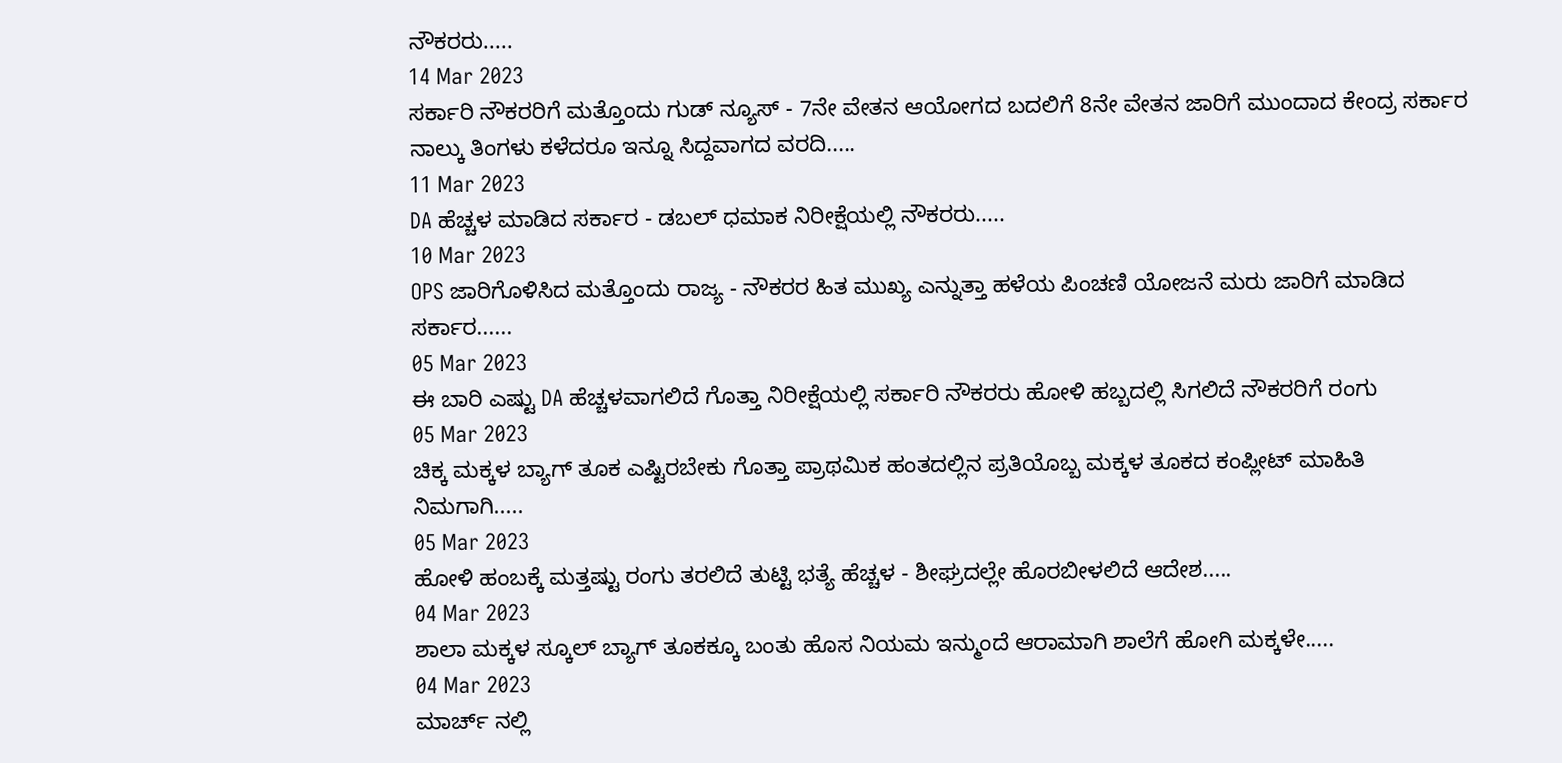ನೌಕರರು.....
14 Mar 2023
ಸರ್ಕಾರಿ ನೌಕರರಿಗೆ ಮತ್ತೊಂದು ಗುಡ್ ನ್ಯೂಸ್ - 7ನೇ ವೇತನ ಆಯೋಗದ ಬದಲಿಗೆ 8ನೇ ವೇತನ ಜಾರಿಗೆ ಮುಂದಾದ ಕೇಂದ್ರ ಸರ್ಕಾರ ನಾಲ್ಕು ತಿಂಗಳು ಕಳೆದರೂ ಇನ್ನೂ ಸಿದ್ದವಾಗದ ವರದಿ.....
11 Mar 2023
DA ಹೆಚ್ಚಳ ಮಾಡಿದ ಸರ್ಕಾರ - ಡಬಲ್ ಧಮಾಕ ನಿರೀಕ್ಷೆಯಲ್ಲಿ ನೌಕರರು.....
10 Mar 2023
OPS ಜಾರಿಗೊಳಿಸಿದ ಮತ್ತೊಂದು ರಾಜ್ಯ - ನೌಕರರ ಹಿತ ಮುಖ್ಯ ಎನ್ನುತ್ತಾ ಹಳೆಯ ಪಿಂಚಣಿ ಯೋಜನೆ ಮರು ಜಾರಿಗೆ ಮಾಡಿದ ಸರ್ಕಾರ......
05 Mar 2023
ಈ ಬಾರಿ ಎಷ್ಟು DA ಹೆಚ್ಚಳವಾಗಲಿದೆ ಗೊತ್ತಾ ನಿರೀಕ್ಷೆಯಲ್ಲಿ ಸರ್ಕಾರಿ ನೌಕರರು ಹೋಳಿ ಹಬ್ಬದಲ್ಲಿ ಸಿಗಲಿದೆ ನೌಕರರಿಗೆ ರಂಗು
05 Mar 2023
ಚಿಕ್ಕ ಮಕ್ಕಳ ಬ್ಯಾಗ್ ತೂಕ ಎಷ್ಟಿರಬೇಕು ಗೊತ್ತಾ ಪ್ರಾಥಮಿಕ ಹಂತದಲ್ಲಿನ ಪ್ರತಿಯೊಬ್ಬ ಮಕ್ಕಳ ತೂಕದ ಕಂಪ್ಲೀಟ್ ಮಾಹಿತಿ ನಿಮಗಾಗಿ.....
05 Mar 2023
ಹೋಳಿ ಹಂಬಕ್ಕೆ ಮತ್ತಷ್ಟು ರಂಗು ತರಲಿದೆ ತುಟ್ಟಿ ಭತ್ಯೆ ಹೆಚ್ಚಳ - ಶೀಘ್ರದಲ್ಲೇ ಹೊರಬೀಳಲಿದೆ ಆದೇಶ.....
04 Mar 2023
ಶಾಲಾ ಮಕ್ಕಳ ಸ್ಕೂಲ್ ಬ್ಯಾಗ್ ತೂಕಕ್ಕೂ ಬಂತು ಹೊಸ ನಿಯಮ ಇನ್ಮುಂದೆ ಆರಾಮಾಗಿ ಶಾಲೆಗೆ ಹೋಗಿ ಮಕ್ಕಳೇ.....
04 Mar 2023
ಮಾರ್ಚ್ ನಲ್ಲಿ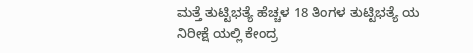ಮತ್ತೆ ತುಟ್ಟಿಭತ್ಯೆ ಹೆಚ್ಚಳ 18 ತಿಂಗಳ ತುಟ್ಟಿಭತ್ಯೆ ಯ ನಿರೀಕ್ಷೆ ಯಲ್ಲಿ ಕೇಂದ್ರ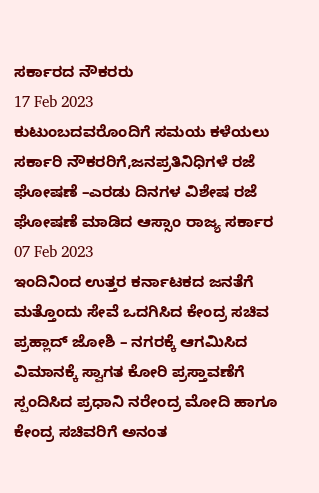ಸರ್ಕಾರದ ನೌಕರರು
17 Feb 2023
ಕುಟುಂಬದವರೊಂದಿಗೆ ಸಮಯ ಕಳೆಯಲು ಸರ್ಕಾರಿ ನೌಕರರಿಗೆ,ಜನಪ್ರತಿನಿಧಿಗಳೆ ರಜೆ ಘೋಷಣೆ –ಎರಡು ದಿನಗಳ ವಿಶೇಷ ರಜೆ ಘೋಷಣೆ ಮಾಡಿದ ಆಸ್ಸಾಂ ರಾಜ್ಯ ಸರ್ಕಾರ
07 Feb 2023
ಇಂದಿನಿಂದ ಉತ್ತರ ಕರ್ನಾಟಕದ ಜನತೆಗೆ ಮತ್ತೊಂದು ಸೇವೆ ಒದಗಿಸಿದ ಕೇಂದ್ರ ಸಚಿವ ಪ್ರಹ್ಲಾದ್ ಜೋಶಿ – ನಗರಕ್ಕೆ ಆಗಮಿಸಿದ ವಿಮಾನಕ್ಕೆ ಸ್ವಾಗತ ಕೋರಿ ಪ್ರಸ್ತಾವಣೆಗೆ ಸ್ಪಂದಿಸಿದ ಪ್ರಧಾನಿ ನರೇಂದ್ರ ಮೋದಿ ಹಾಗೂ ಕೇಂದ್ರ ಸಚಿವರಿಗೆ ಅನಂತ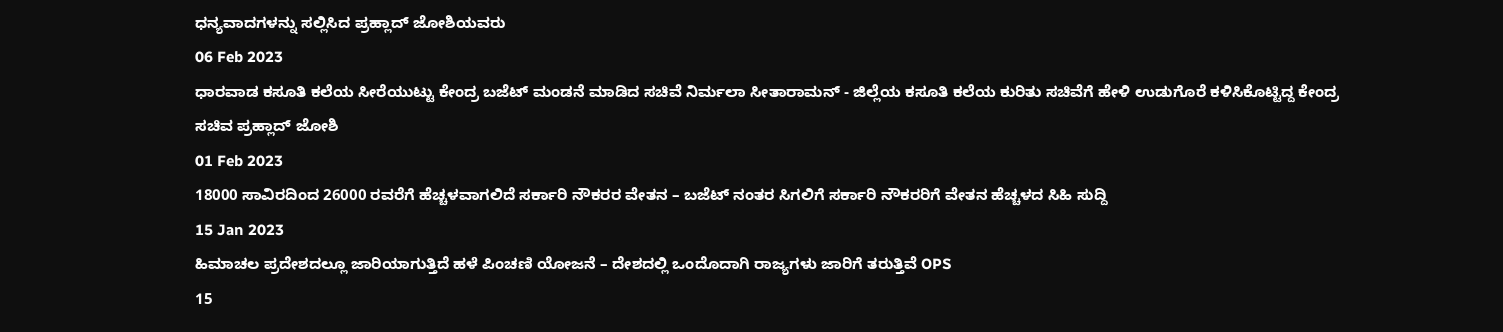ಧನ್ಯವಾದಗಳನ್ನು ಸಲ್ಲಿಸಿದ ಪ್ರಹ್ಲಾದ್ ಜೋಶಿಯವರು
06 Feb 2023
ಧಾರವಾಡ ಕಸೂತಿ ಕಲೆಯ ಸೀರೆಯುಟ್ಟು ಕೇಂದ್ರ ಬಜೆಟ್ ಮಂಡನೆ ಮಾಡಿದ ಸಚಿವೆ ನಿರ್ಮಲಾ ಸೀತಾರಾಮನ್ - ಜಿಲ್ಲೆಯ ಕಸೂತಿ ಕಲೆಯ ಕುರಿತು ಸಚಿವೆಗೆ ಹೇಳಿ ಉಡುಗೊರೆ ಕಳಿಸಿಕೊಟ್ಟಿದ್ದ ಕೇಂದ್ರ ಸಚಿವ ಪ್ರಹ್ಲಾದ್ ಜೋಶಿ
01 Feb 2023
18000 ಸಾವಿರದಿಂದ 26000 ರವರೆಗೆ ಹೆಚ್ಚಳವಾಗಲಿದೆ ಸರ್ಕಾರಿ ನೌಕರರ ವೇತನ – ಬಜೆಟ್ ನಂತರ ಸಿಗಲಿಗೆ ಸರ್ಕಾರಿ ನೌಕರರಿಗೆ ವೇತನ ಹೆಚ್ಚಳದ ಸಿಹಿ ಸುದ್ದಿ
15 Jan 2023
ಹಿಮಾಚಲ ಪ್ರದೇಶದಲ್ಲೂ ಜಾರಿಯಾಗುತ್ತಿದೆ ಹಳೆ ಪಿಂಚಣಿ ಯೋಜನೆ – ದೇಶದಲ್ಲಿ ಒಂದೊದಾಗಿ ರಾಜ್ಯಗಳು ಜಾರಿಗೆ ತರುತ್ತಿವೆ OPS
15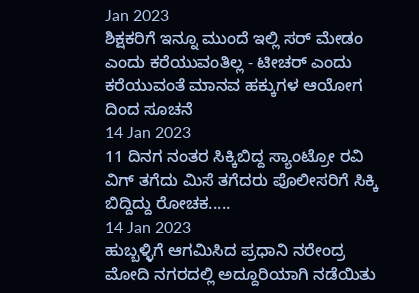Jan 2023
ಶಿಕ್ಷಕರಿಗೆ ಇನ್ನೂ ಮುಂದೆ ಇಲ್ಲಿ ಸರ್ ಮೇಡಂ ಎಂದು ಕರೆಯುವಂತಿಲ್ಲ - ಟೀಚರ್ ಎಂದು ಕರೆಯುವಂತೆ ಮಾನವ ಹಕ್ಕುಗಳ ಆಯೋಗ ದಿಂದ ಸೂಚನೆ
14 Jan 2023
11 ದಿನಗ ನಂತರ ಸಿಕ್ಕಿಬಿದ್ದ ಸ್ಯಾಂಟ್ರೋ ರವಿ ವಿಗ್ ತಗೆದು ಮಿಸೆ ತಗೆದರು ಪೊಲೀಸರಿಗೆ ಸಿಕ್ಕಿ ಬಿದ್ದಿದ್ದು ರೋಚಕ.....
14 Jan 2023
ಹುಬ್ಬಳ್ಳಿಗೆ ಆಗಮಿಸಿದ ಪ್ರಧಾನಿ ನರೇಂದ್ರ ಮೋದಿ ನಗರದಲ್ಲಿ ಅದ್ದೂರಿಯಾಗಿ ನಡೆಯಿತು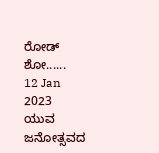ರೋಡ್ ಶೋ......
12 Jan 2023
ಯುವ ಜನೋತ್ಸವದ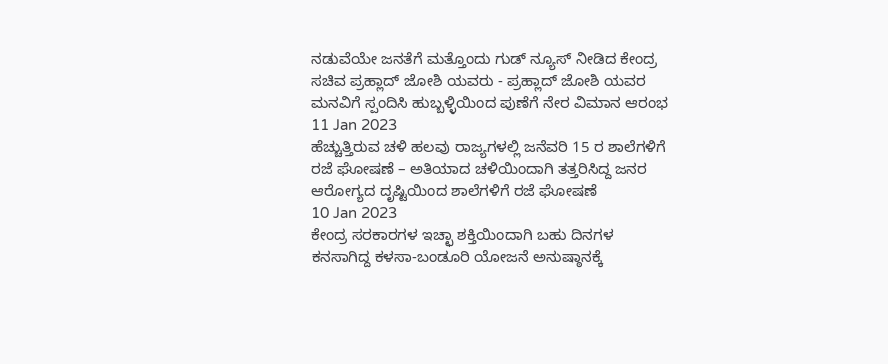ನಡುವೆಯೇ ಜನತೆಗೆ ಮತ್ತೊಂದು ಗುಡ್ ನ್ಯೂಸ್ ನೀಡಿದ ಕೇಂದ್ರ ಸಚಿವ ಪ್ರಹ್ಲಾದ್ ಜೋಶಿ ಯವರು - ಪ್ರಹ್ಲಾದ್ ಜೋಶಿ ಯವರ ಮನವಿಗೆ ಸ್ಪಂದಿಸಿ ಹುಬ್ಬಳ್ಳಿಯಿಂದ ಪುಣೆಗೆ ನೇರ ವಿಮಾನ ಆರಂಭ
11 Jan 2023
ಹೆಚ್ಚುತ್ತಿರುವ ಚಳಿ ಹಲವು ರಾಜ್ಯಗಳಲ್ಲಿ ಜನೆವರಿ 15 ರ ಶಾಲೆಗಳಿಗೆ ರಜೆ ಘೋಷಣೆ – ಅತಿಯಾದ ಚಳಿಯಿಂದಾಗಿ ತತ್ತರಿಸಿದ್ದ ಜನರ ಆರೋಗ್ಯದ ದೃಷ್ಟಿಯಿಂದ ಶಾಲೆಗಳಿಗೆ ರಜೆ ಘೋಷಣೆ
10 Jan 2023
ಕೇಂದ್ರ ಸರಕಾರಗಳ ಇಚ್ಛಾ ಶಕ್ತಿಯಿಂದಾಗಿ ಬಹು ದಿನಗಳ ಕನಸಾಗಿದ್ದ ಕಳಸಾ-ಬಂಡೂರಿ ಯೋಜನೆ ಅನುಷ್ಠಾನಕ್ಕೆ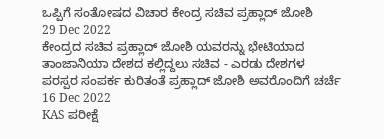ಒಪ್ಪಿಗೆ ಸಂತೋಷದ ವಿಚಾರ ಕೇಂದ್ರ ಸಚಿವ ಪ್ರಹ್ಲಾದ್ ಜೋಶಿ
29 Dec 2022
ಕೇಂದ್ರದ ಸಚಿವ ಪ್ರಹ್ಲಾದ್ ಜೋಶಿ ಯವರನ್ನು ಭೇಟಿಯಾದ ತಾಂಜಾನಿಯಾ ದೇಶದ ಕಲ್ಲಿದ್ದಲು ಸಚಿವ - ಎರಡು ದೇಶಗಳ ಪರಸ್ಪರ ಸಂಪರ್ಕ ಕುರಿತಂತೆ ಪ್ರಹ್ಲಾದ್ ಜೋಶಿ ಅವರೊಂದಿಗೆ ಚರ್ಚೆ
16 Dec 2022
KAS ಪರೀಕ್ಷೆ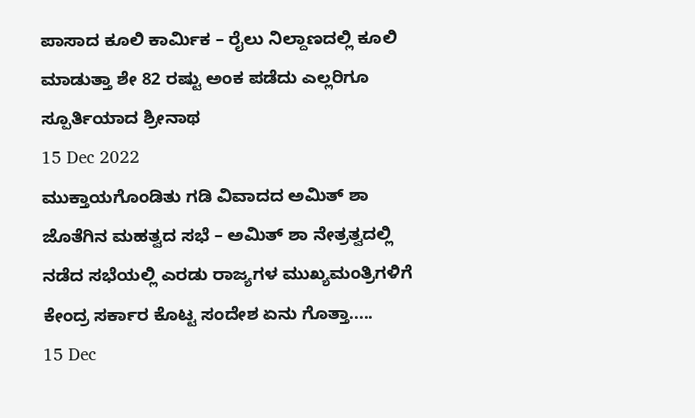ಪಾಸಾದ ಕೂಲಿ ಕಾರ್ಮಿಕ – ರೈಲು ನಿಲ್ದಾಣದಲ್ಲಿ ಕೂಲಿ ಮಾಡುತ್ತಾ ಶೇ 82 ರಷ್ಟು ಅಂಕ ಪಡೆದು ಎಲ್ಲರಿಗೂ ಸ್ಪೂರ್ತಿಯಾದ ಶ್ರೀನಾಥ
15 Dec 2022
ಮುಕ್ತಾಯಗೊಂಡಿತು ಗಡಿ ವಿವಾದದ ಅಮಿತ್ ಶಾ ಜೊತೆಗಿನ ಮಹತ್ವದ ಸಭೆ – ಅಮಿತ್ ಶಾ ನೇತ್ರತ್ವದಲ್ಲಿ ನಡೆದ ಸಭೆಯಲ್ಲಿ ಎರಡು ರಾಜ್ಯಗಳ ಮುಖ್ಯಮಂತ್ರಿಗಳಿಗೆ ಕೇಂದ್ರ ಸರ್ಕಾರ ಕೊಟ್ಟ ಸಂದೇಶ ಏನು ಗೊತ್ತಾ.....
15 Dec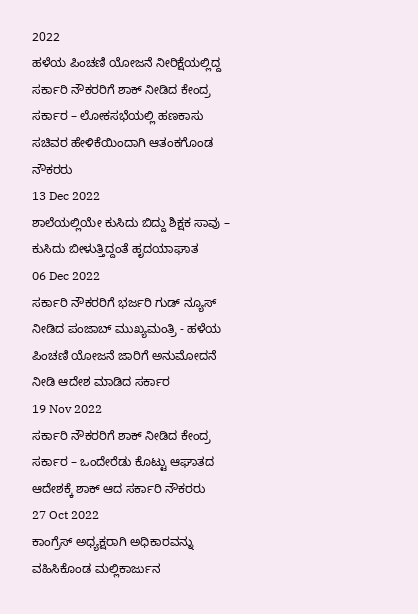2022
ಹಳೆಯ ಪಿಂಚಣಿ ಯೋಜನೆ ನೀರಿಕ್ಷೆಯಲ್ಲಿದ್ದ ಸರ್ಕಾರಿ ನೌಕರರಿಗೆ ಶಾಕ್ ನೀಡಿದ ಕೇಂದ್ರ ಸರ್ಕಾರ – ಲೋಕಸಭೆಯಲ್ಲಿ ಹಣಕಾಸು ಸಚಿವರ ಹೇಳಿಕೆಯಿಂದಾಗಿ ಆತಂಕಗೊಂಡ ನೌಕರರು
13 Dec 2022
ಶಾಲೆಯಲ್ಲಿಯೇ ಕುಸಿದು ಬಿದ್ದು ಶಿಕ್ಷಕ ಸಾವು – ಕುಸಿದು ಬೀಳುತ್ತಿದ್ದಂತೆ ಹೃದಯಾಘಾತ
06 Dec 2022
ಸರ್ಕಾರಿ ನೌಕರರಿಗೆ ಭರ್ಜರಿ ಗುಡ್ ನ್ಯೂಸ್ ನೀಡಿದ ಪಂಜಾಬ್ ಮುಖ್ಯಮಂತ್ರಿ - ಹಳೆಯ ಪಿಂಚಣಿ ಯೋಜನೆ ಜಾರಿಗೆ ಅನುಮೋದನೆ ನೀಡಿ ಆದೇಶ ಮಾಡಿದ ಸರ್ಕಾರ
19 Nov 2022
ಸರ್ಕಾರಿ ನೌಕರರಿಗೆ ಶಾಕ್ ನೀಡಿದ ಕೇಂದ್ರ ಸರ್ಕಾರ – ಒಂದೇರೆಡು ಕೊಟ್ಟು ಆಘಾತದ ಆದೇಶಕ್ಕೆ ಶಾಕ್ ಆದ ಸರ್ಕಾರಿ ನೌಕರರು
27 Oct 2022
ಕಾಂಗ್ರೆಸ್ ಅಧ್ಯಕ್ಷರಾಗಿ ಅಧಿಕಾರವನ್ನು ವಹಿಸಿಕೊಂಡ ಮಲ್ಲಿಕಾರ್ಜುನ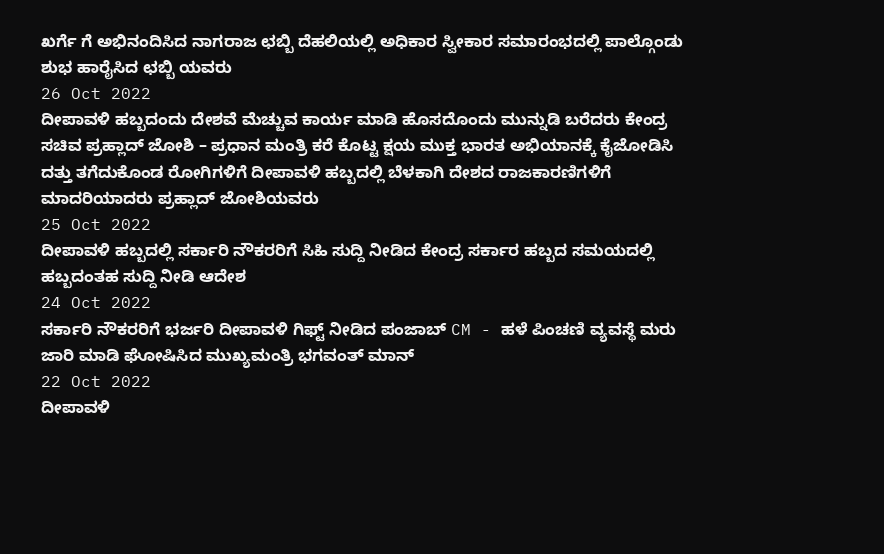ಖರ್ಗೆ ಗೆ ಅಭಿನಂದಿಸಿದ ನಾಗರಾಜ ಛಬ್ಬಿ ದೆಹಲಿಯಲ್ಲಿ ಅಧಿಕಾರ ಸ್ವೀಕಾರ ಸಮಾರಂಭದಲ್ಲಿ ಪಾಲ್ಗೊಂಡು ಶುಭ ಹಾರೈಸಿದ ಛಬ್ಬಿ ಯವರು
26 Oct 2022
ದೀಪಾವಳಿ ಹಬ್ಬದಂದು ದೇಶವೆ ಮೆಚ್ಚುವ ಕಾರ್ಯ ಮಾಡಿ ಹೊಸದೊಂದು ಮುನ್ನುಡಿ ಬರೆದರು ಕೇಂದ್ರ ಸಚಿವ ಪ್ರಹ್ಲಾದ್ ಜೋಶಿ – ಪ್ರಧಾನ ಮಂತ್ರಿ ಕರೆ ಕೊಟ್ಟ ಕ್ಷಯ ಮುಕ್ತ ಭಾರತ ಅಭಿಯಾನಕ್ಕೆ ಕೈಜೋಡಿಸಿ ದತ್ತು ತಗೆದುಕೊಂಡ ರೋಗಿಗಳಿಗೆ ದೀಪಾವಳಿ ಹಬ್ಬದಲ್ಲಿ ಬೆಳಕಾಗಿ ದೇಶದ ರಾಜಕಾರಣಿಗಳಿಗೆ ಮಾದರಿಯಾದರು ಪ್ರಹ್ಲಾದ್ ಜೋಶಿಯವರು
25 Oct 2022
ದೀಪಾವಳಿ ಹಬ್ಬದಲ್ಲಿ ಸರ್ಕಾರಿ ನೌಕರರಿಗೆ ಸಿಹಿ ಸುದ್ದಿ ನೀಡಿದ ಕೇಂದ್ರ ಸರ್ಕಾರ ಹಬ್ಬದ ಸಮಯದಲ್ಲಿ ಹಬ್ಬದಂತಹ ಸುದ್ದಿ ನೀಡಿ ಆದೇಶ
24 Oct 2022
ಸರ್ಕಾರಿ ನೌಕರರಿಗೆ ಭರ್ಜರಿ ದೀಪಾವಳಿ ಗಿಫ್ಟ್ ನೀಡಿದ ಪಂಜಾಬ್ CM - ಹಳೆ ಪಿಂಚಣಿ ವ್ಯವಸ್ಥೆ ಮರು ಜಾರಿ ಮಾಡಿ ಘೋಷಿಸಿದ ಮುಖ್ಯಮಂತ್ರಿ ಭಗವಂತ್ ಮಾನ್
22 Oct 2022
ದೀಪಾವಳಿ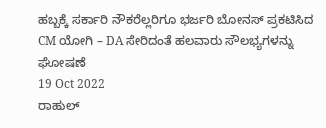ಹಬ್ಬಕ್ಕೆ ಸರ್ಕಾರಿ ನೌಕರೆಲ್ಲರಿಗೂ ಭರ್ಜರಿ ಬೋನಸ್ ಪ್ರಕಟಿಸಿದ CM ಯೋಗಿ – DA ಸೇರಿದಂತೆ ಹಲವಾರು ಸೌಲಭ್ಯಗಳನ್ನು ಘೋಷಣೆ
19 Oct 2022
ರಾಹುಲ್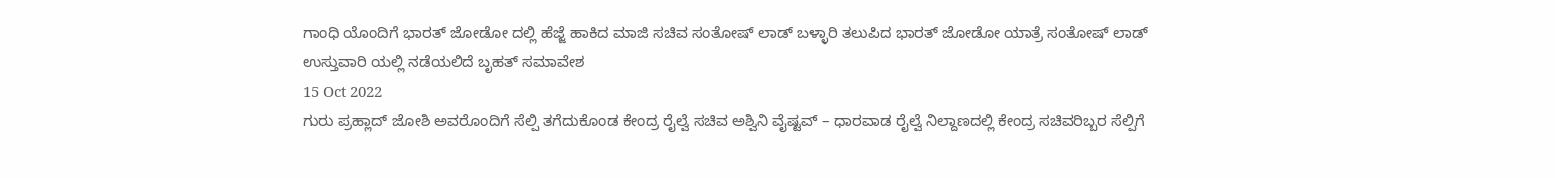ಗಾಂಧಿ ಯೊಂದಿಗೆ ಭಾರತ್ ಜೋಡೋ ದಲ್ಲಿ ಹೆಜ್ಜೆ ಹಾಕಿದ ಮಾಜಿ ಸಚಿವ ಸಂತೋಷ್ ಲಾಡ್ ಬಳ್ಳಾರಿ ತಲುಪಿದ ಭಾರತ್ ಜೋಡೋ ಯಾತ್ರೆ ಸಂತೋಷ್ ಲಾಡ್ ಉಸ್ತುವಾರಿ ಯಲ್ಲಿ ನಡೆಯಲಿದೆ ಬೃಹತ್ ಸಮಾವೇಶ
15 Oct 2022
ಗುರು ಪ್ರಹ್ಲಾದ್ ಜೋಶಿ ಅವರೊಂದಿಗೆ ಸೆಲ್ಪಿ ತಗೆದುಕೊಂಡ ಕೇಂದ್ರ ರೈಲ್ವೆ ಸಚಿವ ಅಶ್ವಿನಿ ವೈಷ್ಟವ್ – ಧಾರವಾಡ ರೈಲ್ವೆ ನಿಲ್ದಾಣದಲ್ಲಿ ಕೇಂದ್ರ ಸಚಿವರಿಬ್ಬರ ಸೆಲ್ಪಿಗೆ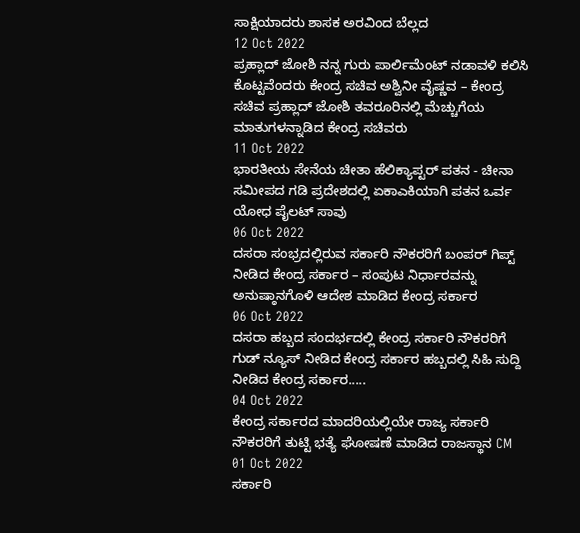ಸಾಕ್ಷಿಯಾದರು ಶಾಸಕ ಅರವಿಂದ ಬೆಲ್ಲದ
12 Oct 2022
ಪ್ರಹ್ಲಾದ್ ಜೋಶಿ ನನ್ನ ಗುರು ಪಾರ್ಲಿಮೆಂಟ್ ನಡಾವಳಿ ಕಲಿಸಿ ಕೊಟ್ಟವೆಂದರು ಕೇಂದ್ರ ಸಚಿವ ಅಶ್ವಿನೀ ವೈಷ್ಣವ – ಕೇಂದ್ರ ಸಚಿವ ಪ್ರಹ್ಲಾದ್ ಜೋಶಿ ತವರೂರಿನಲ್ಲಿ ಮೆಚ್ಚುಗೆಯ ಮಾತುಗಳನ್ನಾಡಿದ ಕೇಂದ್ರ ಸಚಿವರು
11 Oct 2022
ಭಾರತೀಯ ಸೇನೆಯ ಚೀತಾ ಹೆಲಿಕ್ಯಾಪ್ಟರ್ ಪತನ - ಚೀನಾ ಸಮೀಪದ ಗಡಿ ಪ್ರದೇಶದಲ್ಲಿ ಏಕಾಎಕಿಯಾಗಿ ಪತನ ಒರ್ವ ಯೋಧ ಪೈಲಟ್ ಸಾವು
06 Oct 2022
ದಸರಾ ಸಂಭ್ರದಲ್ಲಿರುವ ಸರ್ಕಾರಿ ನೌಕರರಿಗೆ ಬಂಪರ್ ಗಿಪ್ಟ್ ನೀಡಿದ ಕೇಂದ್ರ ಸರ್ಕಾರ – ಸಂಪುಟ ನಿರ್ಧಾರವನ್ನು ಅನುಷ್ಠಾನಗೊಳಿ ಆದೇಶ ಮಾಡಿದ ಕೇಂದ್ರ ಸರ್ಕಾರ
06 Oct 2022
ದಸರಾ ಹಬ್ಬದ ಸಂದರ್ಭದಲ್ಲಿ ಕೇಂದ್ರ ಸರ್ಕಾರಿ ನೌಕರರಿಗೆ ಗುಡ್ ನ್ಯೂಸ್ ನೀಡಿದ ಕೇಂದ್ರ ಸರ್ಕಾರ ಹಬ್ಬದಲ್ಲಿ ಸಿಹಿ ಸುದ್ದಿ ನೀಡಿದ ಕೇಂದ್ರ ಸರ್ಕಾರ.....
04 Oct 2022
ಕೇಂದ್ರ ಸರ್ಕಾರದ ಮಾದರಿಯಲ್ಲಿಯೇ ರಾಜ್ಯ ಸರ್ಕಾರಿ ನೌಕರರಿಗೆ ತುಟ್ಟಿ ಭತ್ಯೆ ಘೋಷಣೆ ಮಾಡಿದ ರಾಜಸ್ಥಾನ CM
01 Oct 2022
ಸರ್ಕಾರಿ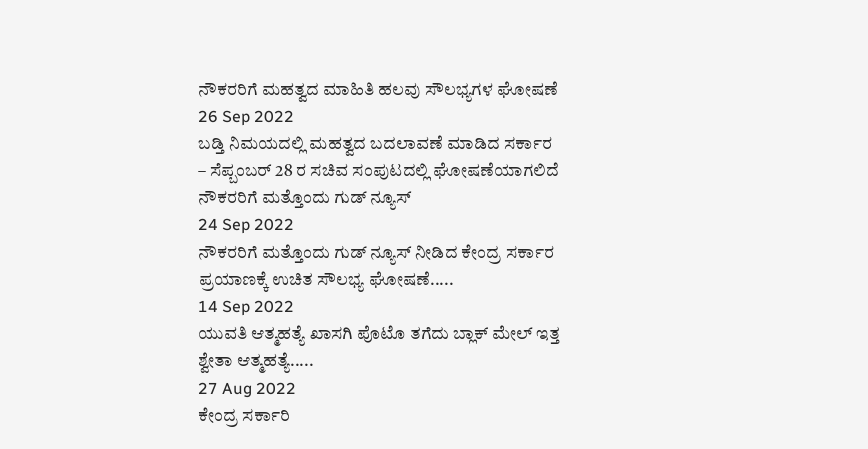ನೌಕರರಿಗೆ ಮಹತ್ವದ ಮಾಹಿತಿ ಹಲವು ಸೌಲಭ್ಯಗಳ ಘೋಷಣೆ
26 Sep 2022
ಬಡ್ತಿ ನಿಮಯದಲ್ಲಿ ಮಹತ್ವದ ಬದಲಾವಣೆ ಮಾಡಿದ ಸರ್ಕಾರ – ಸೆಪ್ಬಂಬರ್ 28 ರ ಸಚಿವ ಸಂಪುಟದಲ್ಲಿ ಘೋಷಣೆಯಾಗಲಿದೆ ನೌಕರರಿಗೆ ಮತ್ತೊಂದು ಗುಡ್ ನ್ಯೂಸ್
24 Sep 2022
ನೌಕರರಿಗೆ ಮತ್ತೊಂದು ಗುಡ್ ನ್ಯೂಸ್ ನೀಡಿದ ಕೇಂದ್ರ ಸರ್ಕಾರ ಪ್ರಯಾಣಕ್ಕೆ ಉಚಿತ ಸೌಲಭ್ಯ ಘೋಷಣೆ.....
14 Sep 2022
ಯುವತಿ ಆತ್ಮಹತ್ಯೆ ಖಾಸಗಿ ಪೊಟೊ ತಗೆದು ಬ್ಲಾಕ್ ಮೇಲ್ ಇತ್ತ ಶ್ವೇತಾ ಆತ್ಮಹತ್ಯೆ.....
27 Aug 2022
ಕೇಂದ್ರ ಸರ್ಕಾರಿ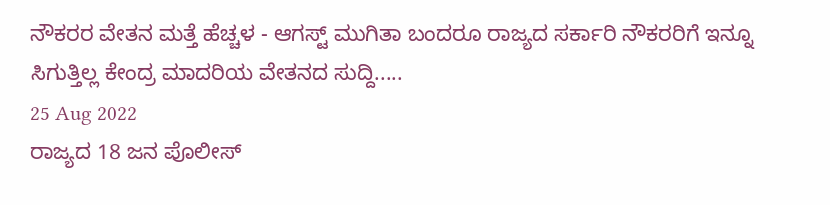ನೌಕರರ ವೇತನ ಮತ್ತೆ ಹೆಚ್ಚಳ - ಆಗಸ್ಟ್ ಮುಗಿತಾ ಬಂದರೂ ರಾಜ್ಯದ ಸರ್ಕಾರಿ ನೌಕರರಿಗೆ ಇನ್ನೂ ಸಿಗುತ್ತಿಲ್ಲ ಕೇಂದ್ರ ಮಾದರಿಯ ವೇತನದ ಸುದ್ದಿ.....
25 Aug 2022
ರಾಜ್ಯದ 18 ಜನ ಪೊಲೀಸ್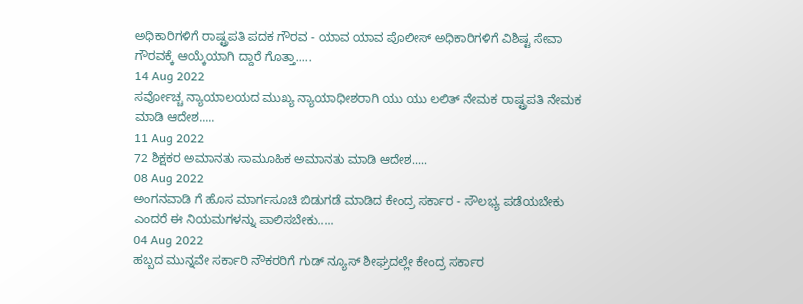ಅಧಿಕಾರಿಗಳಿಗೆ ರಾಷ್ಟ್ರಪತಿ ಪದಕ ಗೌರವ - ಯಾವ ಯಾವ ಪೊಲೀಸ್ ಅಧಿಕಾರಿಗಳಿಗೆ ವಿಶಿಷ್ಟ ಸೇವಾ ಗೌರವಕ್ಕೆ ಆಯ್ಕೆಯಾಗಿ ದ್ದಾರೆ ಗೊತ್ತಾ.....
14 Aug 2022
ಸರ್ವೋಚ್ಚ ನ್ಯಾಯಾಲಯದ ಮುಖ್ಯ ನ್ಯಾಯಾಧೀಶರಾಗಿ ಯು ಯು ಲಲಿತ್ ನೇಮಕ ರಾಷ್ಟ್ರಪತಿ ನೇಮಕ ಮಾಡಿ ಆದೇಶ.....
11 Aug 2022
72 ಶಿಕ್ಷಕರ ಅಮಾನತು ಸಾಮೂಹಿಕ ಅಮಾನತು ಮಾಡಿ ಆದೇಶ.....
08 Aug 2022
ಅಂಗನವಾಡಿ ಗೆ ಹೊಸ ಮಾರ್ಗಸೂಚಿ ಬಿಡುಗಡೆ ಮಾಡಿದ ಕೇಂದ್ರ ಸರ್ಕಾರ - ಸೌಲಭ್ಯ ಪಡೆಯಬೇಕು ಎಂದರೆ ಈ ನಿಯಮಗಳನ್ನು ಪಾಲಿಸಬೇಕು.....
04 Aug 2022
ಹಬ್ಬದ ಮುನ್ನವೇ ಸರ್ಕಾರಿ ನೌಕರರಿಗೆ ಗುಡ್ ನ್ಯೂಸ್ ಶೀಘ್ರದಲ್ಲೇ ಕೇಂದ್ರ ಸರ್ಕಾರ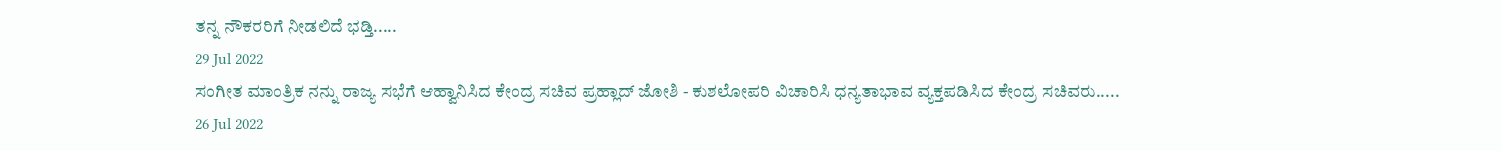ತನ್ನ ನೌಕರರಿಗೆ ನೀಡಲಿದೆ ಭಡ್ತಿ.....
29 Jul 2022
ಸಂಗೀತ ಮಾಂತ್ರಿಕ ನನ್ನು ರಾಜ್ಯ ಸಭೆಗೆ ಆಹ್ವಾನಿಸಿದ ಕೇಂದ್ರ ಸಚಿವ ಪ್ರಹ್ಲಾದ್ ಜೋಶಿ - ಕುಶಲೋಪರಿ ವಿಚಾರಿಸಿ ಧನ್ಯತಾಭಾವ ವ್ಯಕ್ತಪಡಿಸಿದ ಕೇಂದ್ರ ಸಚಿವರು.....
26 Jul 2022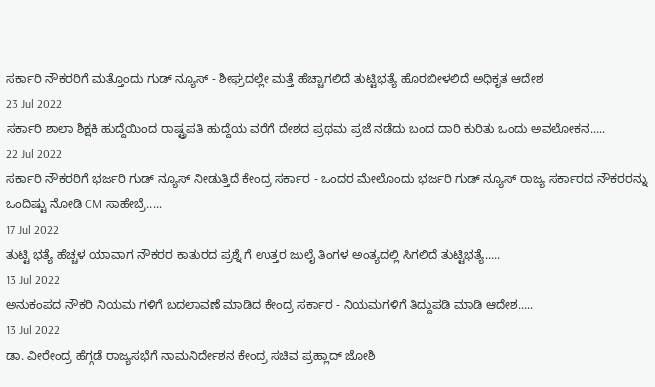ಸರ್ಕಾರಿ ನೌಕರರಿಗೆ ಮತ್ತೊಂದು ಗುಡ್ ನ್ಯೂಸ್ - ಶೀಘ್ರದಲ್ಲೇ ಮತ್ತೆ ಹೆಚ್ಚಾಗಲಿದೆ ತುಟ್ಟಿಭತ್ಯೆ ಹೊರಬೀಳಲಿದೆ ಅಧಿಕೃತ ಆದೇಶ
23 Jul 2022
ಸರ್ಕಾರಿ ಶಾಲಾ ಶಿಕ್ಷಕಿ ಹುದ್ದೆಯಿಂದ ರಾಷ್ಟ್ರಪತಿ ಹುದ್ದೆಯ ವರೆಗೆ ದೇಶದ ಪ್ರಥಮ ಪ್ರಜೆ ನಡೆದು ಬಂದ ದಾರಿ ಕುರಿತು ಒಂದು ಅವಲೋಕನ.....
22 Jul 2022
ಸರ್ಕಾರಿ ನೌಕರರಿಗೆ ಭರ್ಜರಿ ಗುಡ್ ನ್ಯೂಸ್ ನೀಡುತ್ತಿದೆ ಕೇಂದ್ರ ಸರ್ಕಾರ - ಒಂದರ ಮೇಲೊಂದು ಭರ್ಜರಿ ಗುಡ್ ನ್ಯೂಸ್ ರಾಜ್ಯ ಸರ್ಕಾರದ ನೌಕರರನ್ನು ಒಂದಿಷ್ಟು ನೋಡಿ CM ಸಾಹೇಬ್ರೆ.....
17 Jul 2022
ತುಟ್ಟಿ ಭತ್ಯೆ ಹೆಚ್ಚಳ ಯಾವಾಗ ನೌಕರರ ಕಾತುರದ ಪ್ರಶ್ನೆ ಗೆ ಉತ್ತರ ಜುಲೈ ತಿಂಗಳ ಅಂತ್ಯದಲ್ಲಿ ಸಿಗಲಿದೆ ತುಟ್ಟಿಭತ್ಯೆ.....
13 Jul 2022
ಅನುಕಂಪದ ನೌಕರಿ ನಿಯಮ ಗಳಿಗೆ ಬದಲಾವಣೆ ಮಾಡಿದ ಕೇಂದ್ರ ಸರ್ಕಾರ - ನಿಯಮಗಳಿಗೆ ತಿದ್ದುಪಡಿ ಮಾಡಿ ಆದೇಶ.....
13 Jul 2022
ಡಾ. ವೀರೇಂದ್ರ ಹೆಗ್ಗಡೆ ರಾಜ್ಯಸಭೆಗೆ ನಾಮನಿರ್ದೇಶನ ಕೇಂದ್ರ ಸಚಿವ ಪ್ರಹ್ಲಾದ್ ಜೋಶಿ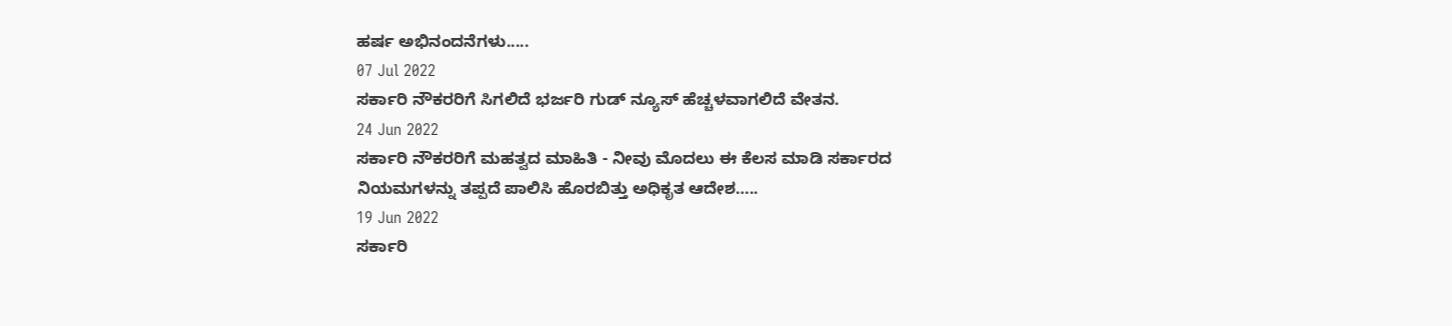ಹರ್ಷ ಅಭಿನಂದನೆಗಳು.....
07 Jul 2022
ಸರ್ಕಾರಿ ನೌಕರರಿಗೆ ಸಿಗಲಿದೆ ಭರ್ಜರಿ ಗುಡ್ ನ್ಯೂಸ್ ಹೆಚ್ಚಳವಾಗಲಿದೆ ವೇತನ.
24 Jun 2022
ಸರ್ಕಾರಿ ನೌಕರರಿಗೆ ಮಹತ್ವದ ಮಾಹಿತಿ - ನೀವು ಮೊದಲು ಈ ಕೆಲಸ ಮಾಡಿ ಸರ್ಕಾರದ ನಿಯಮಗಳನ್ನು ತಪ್ಪದೆ ಪಾಲಿಸಿ ಹೊರಬಿತ್ತು ಅಧಿಕೃತ ಆದೇಶ…..
19 Jun 2022
ಸರ್ಕಾರಿ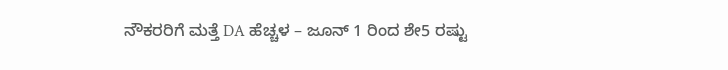ನೌಕರರಿಗೆ ಮತ್ತೆ DA ಹೆಚ್ಚಳ – ಜೂನ್ 1 ರಿಂದ ಶೇ5 ರಷ್ಟು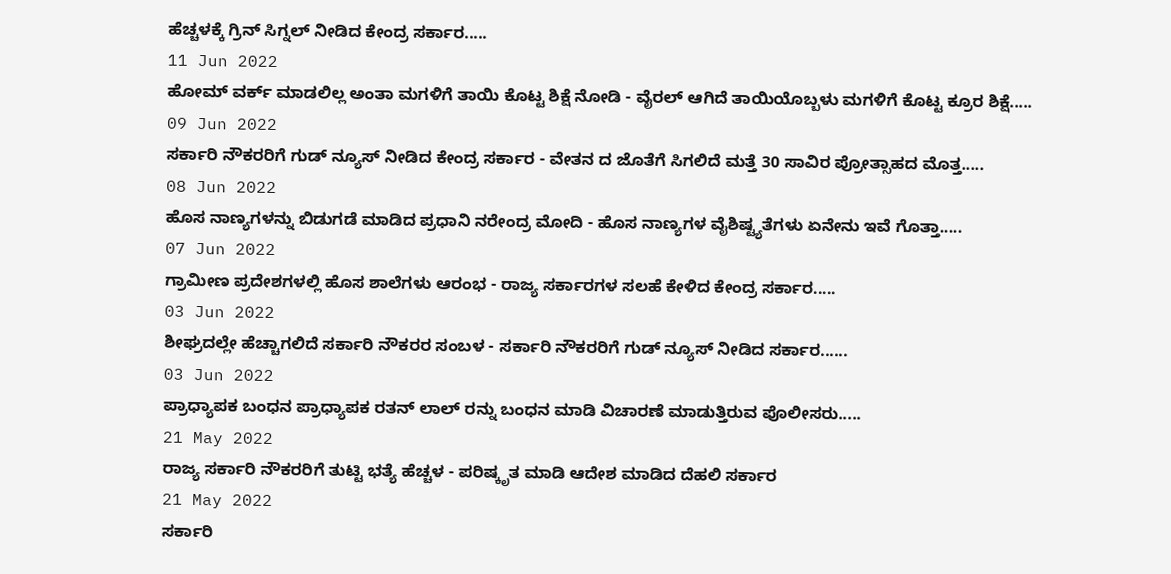ಹೆಚ್ಚಳಕ್ಕೆ ಗ್ರಿನ್ ಸಿಗ್ನಲ್ ನೀಡಿದ ಕೇಂದ್ರ ಸರ್ಕಾರ.....
11 Jun 2022
ಹೋಮ್ ವರ್ಕ್ ಮಾಡಲಿಲ್ಲ ಅಂತಾ ಮಗಳಿಗೆ ತಾಯಿ ಕೊಟ್ಟ ಶಿಕ್ಷೆ ನೋಡಿ - ವೈರಲ್ ಆಗಿದೆ ತಾಯಿಯೊಬ್ಬಳು ಮಗಳಿಗೆ ಕೊಟ್ಟ ಕ್ರೂರ ಶಿಕ್ಷೆ.....
09 Jun 2022
ಸರ್ಕಾರಿ ನೌಕರರಿಗೆ ಗುಡ್ ನ್ಯೂಸ್ ನೀಡಿದ ಕೇಂದ್ರ ಸರ್ಕಾರ - ವೇತನ ದ ಜೊತೆಗೆ ಸಿಗಲಿದೆ ಮತ್ತೆ 30 ಸಾವಿರ ಪ್ರೋತ್ಸಾಹದ ಮೊತ್ತ.....
08 Jun 2022
ಹೊಸ ನಾಣ್ಯಗಳನ್ನು ಬಿಡುಗಡೆ ಮಾಡಿದ ಪ್ರಧಾನಿ ನರೇಂದ್ರ ಮೋದಿ - ಹೊಸ ನಾಣ್ಯಗಳ ವೈಶಿಷ್ಟ್ಯತೆಗಳು ಏನೇನು ಇವೆ ಗೊತ್ತಾ.....
07 Jun 2022
ಗ್ರಾಮೀಣ ಪ್ರದೇಶಗಳಲ್ಲಿ ಹೊಸ ಶಾಲೆಗಳು ಆರಂಭ - ರಾಜ್ಯ ಸರ್ಕಾರಗಳ ಸಲಹೆ ಕೇಳಿದ ಕೇಂದ್ರ ಸರ್ಕಾರ.....
03 Jun 2022
ಶೀಘ್ರದಲ್ಲೇ ಹೆಚ್ಚಾಗಲಿದೆ ಸರ್ಕಾರಿ ನೌಕರರ ಸಂಬಳ - ಸರ್ಕಾರಿ ನೌಕರರಿಗೆ ಗುಡ್ ನ್ಯೂಸ್ ನೀಡಿದ ಸರ್ಕಾರ......
03 Jun 2022
ಪ್ರಾಧ್ಯಾಪಕ ಬಂಧನ ಪ್ರಾಧ್ಯಾಪಕ ರತನ್ ಲಾಲ್ ರನ್ನು ಬಂಧನ ಮಾಡಿ ವಿಚಾರಣೆ ಮಾಡುತ್ತಿರುವ ಪೊಲೀಸರು.....
21 May 2022
ರಾಜ್ಯ ಸರ್ಕಾರಿ ನೌಕರರಿಗೆ ತುಟ್ಟಿ ಭತ್ಯೆ ಹೆಚ್ಚಳ - ಪರಿಷ್ಕೃತ ಮಾಡಿ ಆದೇಶ ಮಾಡಿದ ದೆಹಲಿ ಸರ್ಕಾರ
21 May 2022
ಸರ್ಕಾರಿ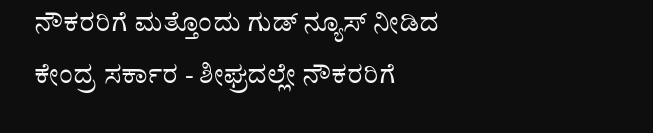ನೌಕರರಿಗೆ ಮತ್ತೊಂದು ಗುಡ್ ನ್ಯೂಸ್ ನೀಡಿದ ಕೇಂದ್ರ ಸರ್ಕಾರ - ಶೀಘ್ರದಲ್ಲೇ ನೌಕರರಿಗೆ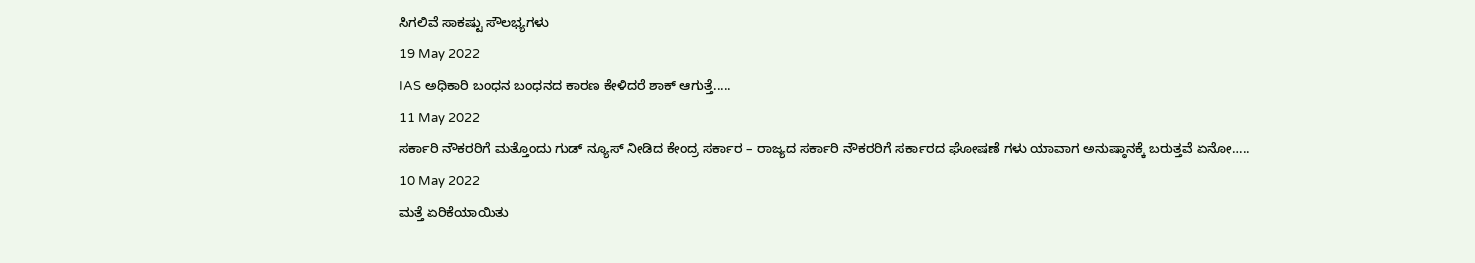ಸಿಗಲಿವೆ ಸಾಕಷ್ಟು ಸೌಲಭ್ಯಗಳು
19 May 2022
IAS ಅಧಿಕಾರಿ ಬಂಧನ ಬಂಧನದ ಕಾರಣ ಕೇಳಿದರೆ ಶಾಕ್ ಆಗುತ್ತೆ.....
11 May 2022
ಸರ್ಕಾರಿ ನೌಕರರಿಗೆ ಮತ್ತೊಂದು ಗುಡ್ ನ್ಯೂಸ್ ನೀಡಿದ ಕೇಂದ್ರ ಸರ್ಕಾರ – ರಾಜ್ಯದ ಸರ್ಕಾರಿ ನೌಕರರಿಗೆ ಸರ್ಕಾರದ ಘೋಷಣೆ ಗಳು ಯಾವಾಗ ಅನುಷ್ಠಾನಕ್ಕೆ ಬರುತ್ತವೆ ಏನೋ…..
10 May 2022
ಮತ್ತೆ ಏರಿಕೆಯಾಯಿತು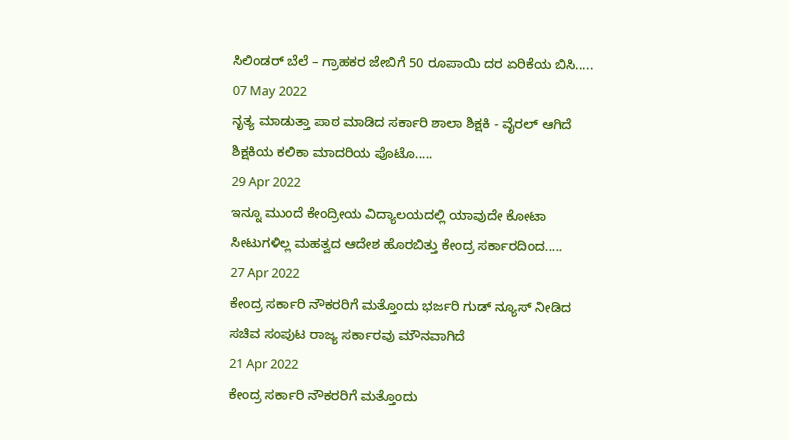ಸಿಲಿಂಡರ್ ಬೆಲೆ – ಗ್ರಾಹಕರ ಜೇಬಿಗೆ 50 ರೂಪಾಯಿ ದರ ಏರಿಕೆಯ ಬಿಸಿ.....
07 May 2022
ನೃತ್ಯ ಮಾಡುತ್ತಾ ಪಾಠ ಮಾಡಿದ ಸರ್ಕಾರಿ ಶಾಲಾ ಶಿಕ್ಷಕಿ - ವೈರಲ್ ಆಗಿದೆ ಶಿಕ್ಷಕಿಯ ಕಲಿಕಾ ಮಾದರಿಯ ಪೊಟೊ.....
29 Apr 2022
ಇನ್ನೂ ಮುಂದೆ ಕೇಂದ್ರೀಯ ವಿದ್ಯಾಲಯದಲ್ಲಿ ಯಾವುದೇ ಕೋಟಾ ಸೀಟುಗಳಿಲ್ಲ ಮಹತ್ವದ ಆದೇಶ ಹೊರಬಿತ್ತು ಕೇಂದ್ರ ಸರ್ಕಾರದಿಂದ.....
27 Apr 2022
ಕೇಂದ್ರ ಸರ್ಕಾರಿ ನೌಕರರಿಗೆ ಮತ್ತೊಂದು ಭರ್ಜರಿ ಗುಡ್ ನ್ಯೂಸ್ ನೀಡಿದ ಸಚಿವ ಸಂಪುಟ ರಾಜ್ಯ ಸರ್ಕಾರವು ಮೌನವಾಗಿದೆ
21 Apr 2022
ಕೇಂದ್ರ ಸರ್ಕಾರಿ ನೌಕರರಿಗೆ ಮತ್ತೊಂದು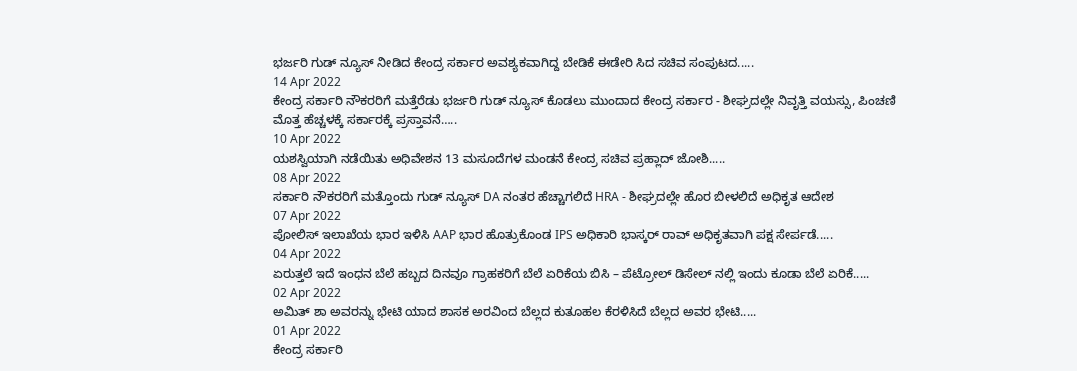ಭರ್ಜರಿ ಗುಡ್ ನ್ಯೂಸ್ ನೀಡಿದ ಕೇಂದ್ರ ಸರ್ಕಾರ ಅವಶ್ಯಕವಾಗಿದ್ದ ಬೇಡಿಕೆ ಈಡೇರಿ ಸಿದ ಸಚಿವ ಸಂಪುಟದ.....
14 Apr 2022
ಕೇಂದ್ರ ಸರ್ಕಾರಿ ನೌಕರರಿಗೆ ಮತ್ತೆರೆಡು ಭರ್ಜರಿ ಗುಡ್ ನ್ಯೂಸ್ ಕೊಡಲು ಮುಂದಾದ ಕೇಂದ್ರ ಸರ್ಕಾರ - ಶೀಘ್ರದಲ್ಲೇ ನಿವೃತ್ತಿ ವಯಸ್ಸು, ಪಿಂಚಣಿ ಮೊತ್ತ ಹೆಚ್ಚಳಕ್ಕೆ ಸರ್ಕಾರಕ್ಕೆ ಪ್ರಸ್ತಾವನೆ…..
10 Apr 2022
ಯಶಸ್ವಿಯಾಗಿ ನಡೆಯಿತು ಅಧಿವೇಶನ 13 ಮಸೂದೆಗಳ ಮಂಡನೆ ಕೇಂದ್ರ ಸಚಿವ ಪ್ರಹ್ಲಾದ್ ಜೋಶಿ.....
08 Apr 2022
ಸರ್ಕಾರಿ ನೌಕರರಿಗೆ ಮತ್ತೊಂದು ಗುಡ್ ನ್ಯೂಸ್ DA ನಂತರ ಹೆಚ್ಚಾಗಲಿದೆ HRA - ಶೀಘ್ರದಲ್ಲೇ ಹೊರ ಬೀಳಲಿದೆ ಅಧಿಕೃತ ಆದೇಶ
07 Apr 2022
ಪೋಲಿಸ್ ಇಲಾಖೆಯ ಭಾರ ಇಳಿಸಿ AAP ಭಾರ ಹೊತ್ರುಕೊಂಡ IPS ಅಧಿಕಾರಿ ಭಾಸ್ಕರ್ ರಾವ್ ಅಧಿಕೃತವಾಗಿ ಪಕ್ಷ ಸೇರ್ಪಡೆ.....
04 Apr 2022
ಏರುತ್ತಲೆ ಇದೆ ಇಂಧನ ಬೆಲೆ ಹಬ್ಬದ ದಿನವೂ ಗ್ರಾಹಕರಿಗೆ ಬೆಲೆ ಏರಿಕೆಯ ಬಿಸಿ – ಪೆಟ್ರೋಲ್ ಡಿಸೇಲ್ ನಲ್ಲಿ ಇಂದು ಕೂಡಾ ಬೆಲೆ ಏರಿಕೆ.....
02 Apr 2022
ಅಮಿತ್ ಶಾ ಅವರನ್ನು ಭೇಟಿ ಯಾದ ಶಾಸಕ ಅರವಿಂದ ಬೆಲ್ಲದ ಕುತೂಹಲ ಕೆರಳಿಸಿದೆ ಬೆಲ್ಲದ ಅವರ ಭೇಟಿ.....
01 Apr 2022
ಕೇಂದ್ರ ಸರ್ಕಾರಿ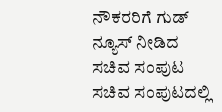ನೌಕರರಿಗೆ ಗುಡ್ ನ್ಯೂಸ್ ನೀಡಿದ ಸಚಿವ ಸಂಪುಟ ಸಚಿವ ಸಂಪುಟದಲ್ಲಿ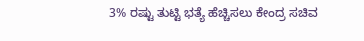3% ರಷ್ಟು ತುಟ್ಟಿ ಭತ್ಯೆ ಹೆಚ್ಚಿಸಲು ಕೇಂದ್ರ ಸಚಿವ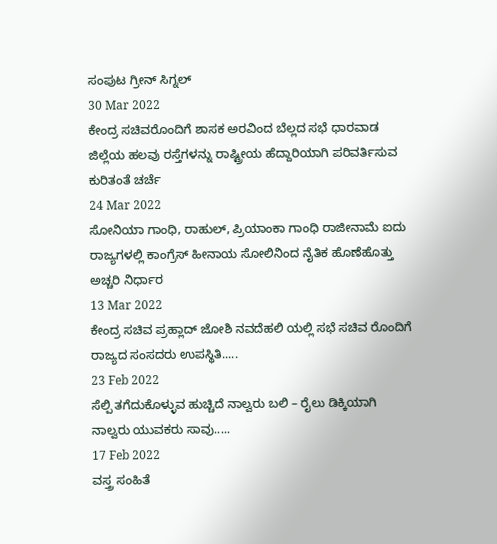ಸಂಪುಟ ಗ್ರೀನ್ ಸಿಗ್ನಲ್
30 Mar 2022
ಕೇಂದ್ರ ಸಚಿವರೊಂದಿಗೆ ಶಾಸಕ ಅರವಿಂದ ಬೆಲ್ಲದ ಸಭೆ ಧಾರವಾಡ ಜಿಲ್ಲೆಯ ಹಲವು ರಸ್ತೆಗಳನ್ನು ರಾಷ್ಟ್ರೀಯ ಹೆದ್ದಾರಿಯಾಗಿ ಪರಿವರ್ತಿಸುವ ಕುರಿತಂತೆ ಚರ್ಚೆ
24 Mar 2022
ಸೋನಿಯಾ ಗಾಂಧಿ, ರಾಹುಲ್, ಪ್ರಿಯಾಂಕಾ ಗಾಂಧಿ ರಾಜೀನಾಮೆ ಐದು ರಾಜ್ಯಗಳಲ್ಲಿ ಕಾಂಗ್ರೆಸ್ ಹೀನಾಯ ಸೋಲಿನಿಂದ ನೈತಿಕ ಹೊಣೆಹೊತ್ತು ಅಚ್ಚರಿ ನಿರ್ಧಾರ
13 Mar 2022
ಕೇಂದ್ರ ಸಚಿವ ಪ್ರಹ್ಲಾದ್ ಜೋಶಿ ನವದೆಹಲಿ ಯಲ್ಲಿ ಸಭೆ ಸಚಿವ ರೊಂದಿಗೆ ರಾಜ್ಯದ ಸಂಸದರು ಉಪಸ್ಥಿತಿ.....
23 Feb 2022
ಸೆಲ್ಪಿ ತಗೆದುಕೊಳ್ಳುವ ಹುಚ್ಚಿದೆ ನಾಲ್ವರು ಬಲಿ – ರೈಲು ಡಿಕ್ಕಿಯಾಗಿ ನಾಲ್ವರು ಯುವಕರು ಸಾವು.....
17 Feb 2022
ವಸ್ತ್ರ ಸಂಹಿತೆ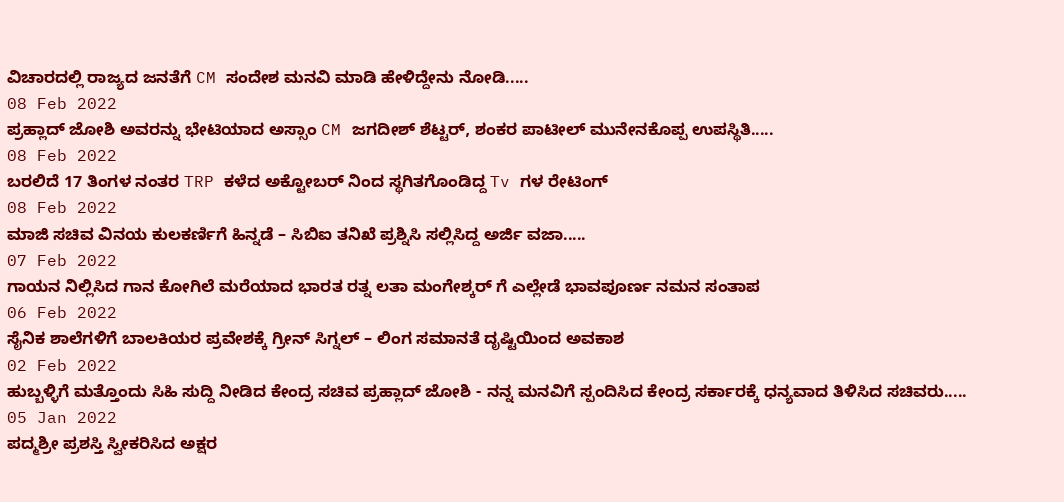ವಿಚಾರದಲ್ಲಿ ರಾಜ್ಯದ ಜನತೆಗೆ CM ಸಂದೇಶ ಮನವಿ ಮಾಡಿ ಹೇಳಿದ್ದೇನು ನೋಡಿ.....
08 Feb 2022
ಪ್ರಹ್ಲಾದ್ ಜೋಶಿ ಅವರನ್ನು ಭೇಟಿಯಾದ ಅಸ್ಸಾಂ CM ಜಗದೀಶ್ ಶೆಟ್ಟರ್, ಶಂಕರ ಪಾಟೀಲ್ ಮುನೇನಕೊಪ್ಪ ಉಪಸ್ಥಿತಿ.....
08 Feb 2022
ಬರಲಿದೆ 17 ತಿಂಗಳ ನಂತರ TRP ಕಳೆದ ಅಕ್ಟೋಬರ್ ನಿಂದ ಸ್ಥಗಿತಗೊಂಡಿದ್ದ Tv ಗಳ ರೇಟಿಂಗ್
08 Feb 2022
ಮಾಜಿ ಸಚಿವ ವಿನಯ ಕುಲಕರ್ಣಿಗೆ ಹಿನ್ನಡೆ – ಸಿಬಿಐ ತನಿಖೆ ಪ್ರಶ್ನಿಸಿ ಸಲ್ಲಿಸಿದ್ದ ಅರ್ಜಿ ವಜಾ.....
07 Feb 2022
ಗಾಯನ ನಿಲ್ಲಿಸಿದ ಗಾನ ಕೋಗಿಲೆ ಮರೆಯಾದ ಭಾರತ ರತ್ನ ಲತಾ ಮಂಗೇಶ್ಕರ್ ಗೆ ಎಲ್ಲೇಡೆ ಭಾವಪೂರ್ಣ ನಮನ ಸಂತಾಪ
06 Feb 2022
ಸೈನಿಕ ಶಾಲೆಗಳಿಗೆ ಬಾಲಕಿಯರ ಪ್ರವೇಶಕ್ಕೆ ಗ್ರೀನ್ ಸಿಗ್ನಲ್ – ಲಿಂಗ ಸಮಾನತೆ ದೃಷ್ಟಿಯಿಂದ ಅವಕಾಶ
02 Feb 2022
ಹುಬ್ಬಳ್ಳಿಗೆ ಮತ್ತೊಂದು ಸಿಹಿ ಸುದ್ದಿ ನೀಡಿದ ಕೇಂದ್ರ ಸಚಿವ ಪ್ರಹ್ಲಾದ್ ಜೋಶಿ - ನನ್ನ ಮನವಿಗೆ ಸ್ಪಂದಿಸಿದ ಕೇಂದ್ರ ಸರ್ಕಾರಕ್ಕೆ ಧನ್ಯವಾದ ತಿಳಿಸಿದ ಸಚಿವರು.....
05 Jan 2022
ಪದ್ಮಶ್ರೀ ಪ್ರಶಸ್ತಿ ಸ್ವೀಕರಿಸಿದ ಅಕ್ಷರ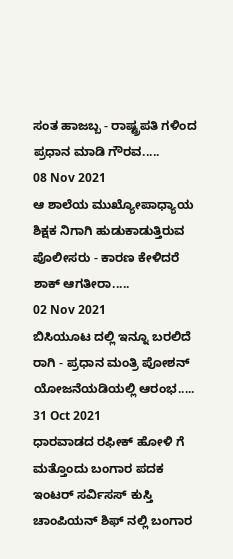ಸಂತ ಹಾಜಬ್ಬ - ರಾಷ್ಟ್ರಪತಿ ಗಳಿಂದ ಪ್ರಧಾನ ಮಾಡಿ ಗೌರವ.....
08 Nov 2021
ಆ ಶಾಲೆಯ ಮುಖ್ಯೋಪಾಧ್ಯಾಯ ಶಿಕ್ಷಕ ನಿಗಾಗಿ ಹುಡುಕಾಡುತ್ತಿರುವ ಪೊಲೀಸರು - ಕಾರಣ ಕೇಳಿದರೆ ಶಾಕ್ ಆಗತೀರಾ.....
02 Nov 2021
ಬಿಸಿಯೂಟ ದಲ್ಲಿ ಇನ್ನೂ ಬರಲಿದೆ ರಾಗಿ - ಪ್ರಧಾನ ಮಂತ್ರಿ ಪೋಶನ್ ಯೋಜನೆಯಡಿಯಲ್ಲಿ ಆರಂಭ.....
31 Oct 2021
ಧಾರವಾಡದ ರಫೀಕ್ ಹೋಳಿ ಗೆ ಮತ್ತೊಂದು ಬಂಗಾರ ಪದಕ ಇಂಟರ್ ಸರ್ವಿಸಸ್ ಕುಸ್ತಿ ಚಾಂಪಿಯನ್ ಶಿಫ್ ನಲ್ಲಿ ಬಂಗಾರ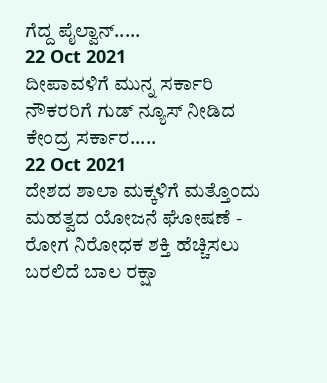ಗೆದ್ದ ಪೈಲ್ವಾನ್.....
22 Oct 2021
ದೀಪಾವಳಿಗೆ ಮುನ್ನ ಸರ್ಕಾರಿ ನೌಕರರಿಗೆ ಗುಡ್ ನ್ಯೂಸ್ ನೀಡಿದ ಕೇಂದ್ರ ಸರ್ಕಾರ.....
22 Oct 2021
ದೇಶದ ಶಾಲಾ ಮಕ್ಕಳಿಗೆ ಮತ್ತೊಂದು ಮಹತ್ವದ ಯೋಜನೆ ಘೋಷಣೆ - ರೋಗ ನಿರೋಧಕ ಶಕ್ತಿ ಹೆಚ್ಚಿಸಲು ಬರಲಿದೆ ಬಾಲ ರಕ್ಷಾ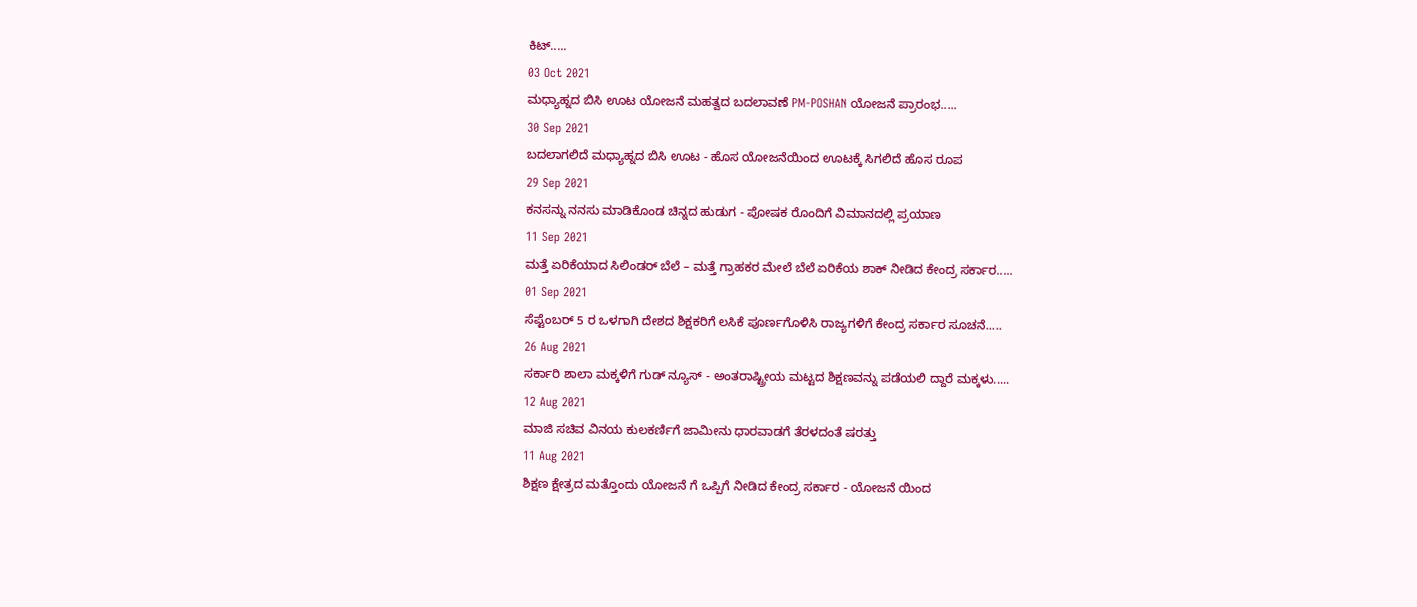ಕಿಟ್.....
03 Oct 2021
ಮಧ್ಯಾಹ್ನದ ಬಿಸಿ ಊಟ ಯೋಜನೆ ಮಹತ್ವದ ಬದಲಾವಣೆ PM-POSHAN ಯೋಜನೆ ಪ್ರಾರಂಭ.....
30 Sep 2021
ಬದಲಾಗಲಿದೆ ಮಧ್ಯಾಹ್ನದ ಬಿಸಿ ಊಟ - ಹೊಸ ಯೋಜನೆಯಿಂದ ಊಟಕ್ಕೆ ಸಿಗಲಿದೆ ಹೊಸ ರೂಪ
29 Sep 2021
ಕನಸನ್ನು ನನಸು ಮಾಡಿಕೊಂಡ ಚಿನ್ನದ ಹುಡುಗ - ಪೋಷಕ ರೊಂದಿಗೆ ವಿಮಾನದಲ್ಲಿ ಪ್ರಯಾಣ
11 Sep 2021
ಮತ್ತೆ ಏರಿಕೆಯಾದ ಸಿಲಿಂಡರ್ ಬೆಲೆ – ಮತ್ತೆ ಗ್ರಾಹಕರ ಮೇಲೆ ಬೆಲೆ ಏರಿಕೆಯ ಶಾಕ್ ನೀಡಿದ ಕೇಂದ್ರ ಸರ್ಕಾರ.....
01 Sep 2021
ಸೆಪ್ಟೆಂಬರ್ 5 ರ ಒಳಗಾಗಿ ದೇಶದ ಶಿಕ್ಷಕರಿಗೆ ಲಸಿಕೆ ಪೂರ್ಣಗೊಳಿಸಿ ರಾಜ್ಯಗಳಿಗೆ ಕೇಂದ್ರ ಸರ್ಕಾರ ಸೂಚನೆ.....
26 Aug 2021
ಸರ್ಕಾರಿ ಶಾಲಾ ಮಕ್ಕಳಿಗೆ ಗುಡ್ ನ್ಯೂಸ್ - ಅಂತರಾಷ್ಟ್ರೀಯ ಮಟ್ಟದ ಶಿಕ್ಷಣವನ್ನು ಪಡೆಯಲಿ ದ್ದಾರೆ ಮಕ್ಕಳು.....
12 Aug 2021
ಮಾಜಿ ಸಚಿವ ವಿನಯ ಕುಲಕರ್ಣಿಗೆ ಜಾಮೀನು ಧಾರವಾಡಗೆ ತೆರಳದಂತೆ ಷರತ್ತು
11 Aug 2021
ಶಿಕ್ಷಣ ಕ್ಷೇತ್ರದ ಮತ್ತೊಂದು ಯೋಜನೆ ಗೆ ಒಪ್ಪಿಗೆ ನೀಡಿದ ಕೇಂದ್ರ ಸರ್ಕಾರ - ಯೋಜನೆ ಯಿಂದ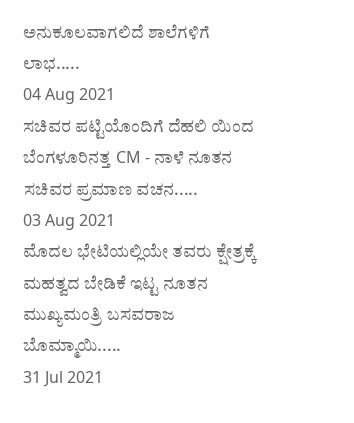ಅನುಕೂಲವಾಗಲಿದೆ ಶಾಲೆಗಳಿಗೆ ಲಾಭ.....
04 Aug 2021
ಸಚಿವರ ಪಟ್ಟಿಯೊಂದಿಗೆ ದೆಹಲಿ ಯಿಂದ ಬೆಂಗಳೂರಿನತ್ತ CM - ನಾಳೆ ನೂತನ ಸಚಿವರ ಪ್ರಮಾಣ ವಚನ.....
03 Aug 2021
ಮೊದಲ ಭೇಟಿಯಲ್ಲಿಯೇ ತವರು ಕ್ಷೇತ್ರಕ್ಕೆ ಮಹತ್ವದ ಬೇಡಿಕೆ ಇಟ್ಟ ನೂತನ ಮುಖ್ಯಮಂತ್ರಿ ಬಸವರಾಜ ಬೊಮ್ಮಾಯಿ.....
31 Jul 2021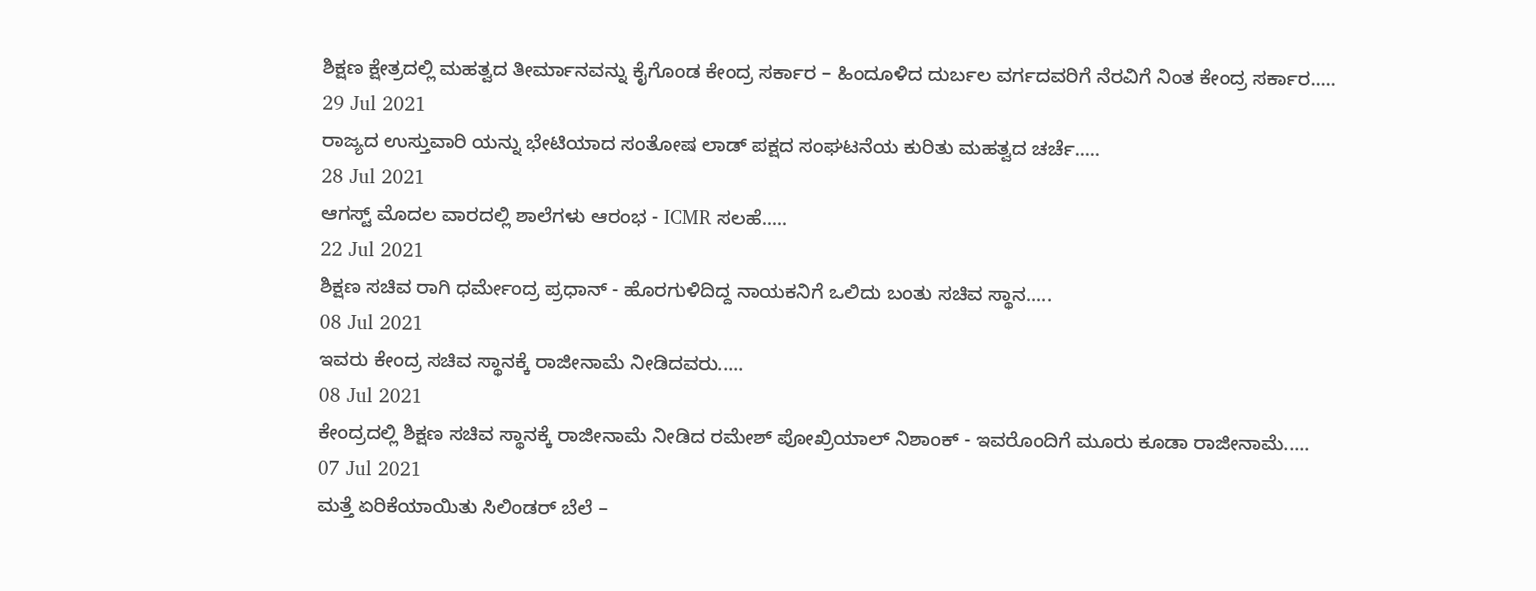ಶಿಕ್ಷಣ ಕ್ಷೇತ್ರದಲ್ಲಿ ಮಹತ್ವದ ತೀರ್ಮಾನವನ್ನು ಕೈಗೊಂಡ ಕೇಂದ್ರ ಸರ್ಕಾರ – ಹಿಂದೂಳಿದ ದುರ್ಬಲ ವರ್ಗದವರಿಗೆ ನೆರವಿಗೆ ನಿಂತ ಕೇಂದ್ರ ಸರ್ಕಾರ.....
29 Jul 2021
ರಾಜ್ಯದ ಉಸ್ತುವಾರಿ ಯನ್ನು ಭೇಟಿಯಾದ ಸಂತೋಷ ಲಾಡ್ ಪಕ್ಷದ ಸಂಘಟನೆಯ ಕುರಿತು ಮಹತ್ವದ ಚರ್ಚೆ.....
28 Jul 2021
ಆಗಸ್ಟ್ ಮೊದಲ ವಾರದಲ್ಲಿ ಶಾಲೆಗಳು ಆರಂಭ - ICMR ಸಲಹೆ.....
22 Jul 2021
ಶಿಕ್ಷಣ ಸಚಿವ ರಾಗಿ ಧರ್ಮೇಂದ್ರ ಪ್ರಧಾನ್ - ಹೊರಗುಳಿದಿದ್ದ ನಾಯಕನಿಗೆ ಒಲಿದು ಬಂತು ಸಚಿವ ಸ್ಥಾನ.....
08 Jul 2021
ಇವರು ಕೇಂದ್ರ ಸಚಿವ ಸ್ಥಾನಕ್ಕೆ ರಾಜೀನಾಮೆ ನೀಡಿದವರು.....
08 Jul 2021
ಕೇಂದ್ರದಲ್ಲಿ ಶಿಕ್ಷಣ ಸಚಿವ ಸ್ಥಾನಕ್ಕೆ ರಾಜೀನಾಮೆ ನೀಡಿದ ರಮೇಶ್ ಪೋಖ್ರಿಯಾಲ್ ನಿಶಾಂಕ್ - ಇವರೊಂದಿಗೆ ಮೂರು ಕೂಡಾ ರಾಜೀನಾಮೆ.....
07 Jul 2021
ಮತ್ತೆ ಏರಿಕೆಯಾಯಿತು ಸಿಲಿಂಡರ್ ಬೆಲೆ –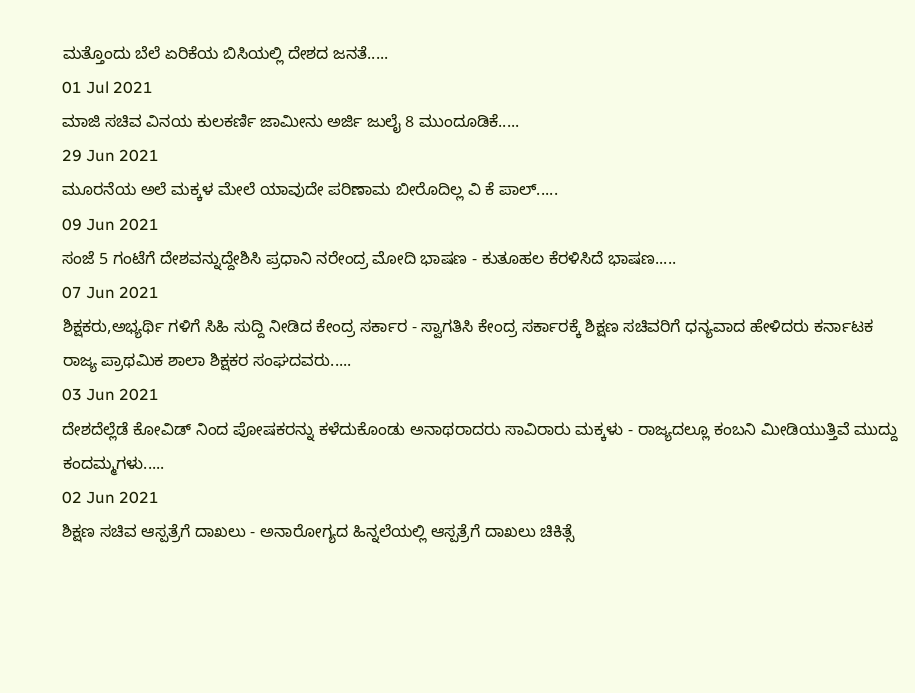ಮತ್ತೊಂದು ಬೆಲೆ ಏರಿಕೆಯ ಬಿಸಿಯಲ್ಲಿ ದೇಶದ ಜನತೆ.....
01 Jul 2021
ಮಾಜಿ ಸಚಿವ ವಿನಯ ಕುಲಕರ್ಣಿ ಜಾಮೀನು ಅರ್ಜಿ ಜುಲೈ 8 ಮುಂದೂಡಿಕೆ.....
29 Jun 2021
ಮೂರನೆಯ ಅಲೆ ಮಕ್ಕಳ ಮೇಲೆ ಯಾವುದೇ ಪರಿಣಾಮ ಬೀರೊದಿಲ್ಲ ವಿ ಕೆ ಪಾಲ್.....
09 Jun 2021
ಸಂಜೆ 5 ಗಂಟೆಗೆ ದೇಶವನ್ನುದ್ದೇಶಿಸಿ ಪ್ರಧಾನಿ ನರೇಂದ್ರ ಮೋದಿ ಭಾಷಣ - ಕುತೂಹಲ ಕೆರಳಿಸಿದೆ ಭಾಷಣ.....
07 Jun 2021
ಶಿಕ್ಷಕರು,ಅಭ್ಯರ್ಥಿ ಗಳಿಗೆ ಸಿಹಿ ಸುದ್ದಿ ನೀಡಿದ ಕೇಂದ್ರ ಸರ್ಕಾರ - ಸ್ವಾಗತಿಸಿ ಕೇಂದ್ರ ಸರ್ಕಾರಕ್ಕೆ ಶಿಕ್ಷಣ ಸಚಿವರಿಗೆ ಧನ್ಯವಾದ ಹೇಳಿದರು ಕರ್ನಾಟಕ ರಾಜ್ಯ ಪ್ರಾಥಮಿಕ ಶಾಲಾ ಶಿಕ್ಷಕರ ಸಂಘದವರು.....
03 Jun 2021
ದೇಶದೆಲ್ಲೆಡೆ ಕೋವಿಡ್ ನಿಂದ ಪೋಷಕರನ್ನು ಕಳೆದುಕೊಂಡು ಅನಾಥರಾದರು ಸಾವಿರಾರು ಮಕ್ಕಳು - ರಾಜ್ಯದಲ್ಲೂ ಕಂಬನಿ ಮೀಡಿಯುತ್ತಿವೆ ಮುದ್ದು ಕಂದಮ್ಮಗಳು.....
02 Jun 2021
ಶಿಕ್ಷಣ ಸಚಿವ ಆಸ್ಪತ್ರೆಗೆ ದಾಖಲು - ಅನಾರೋಗ್ಯದ ಹಿನ್ನಲೆಯಲ್ಲಿ ಆಸ್ಪತ್ರೆಗೆ ದಾಖಲು ಚಿಕಿತ್ಸೆ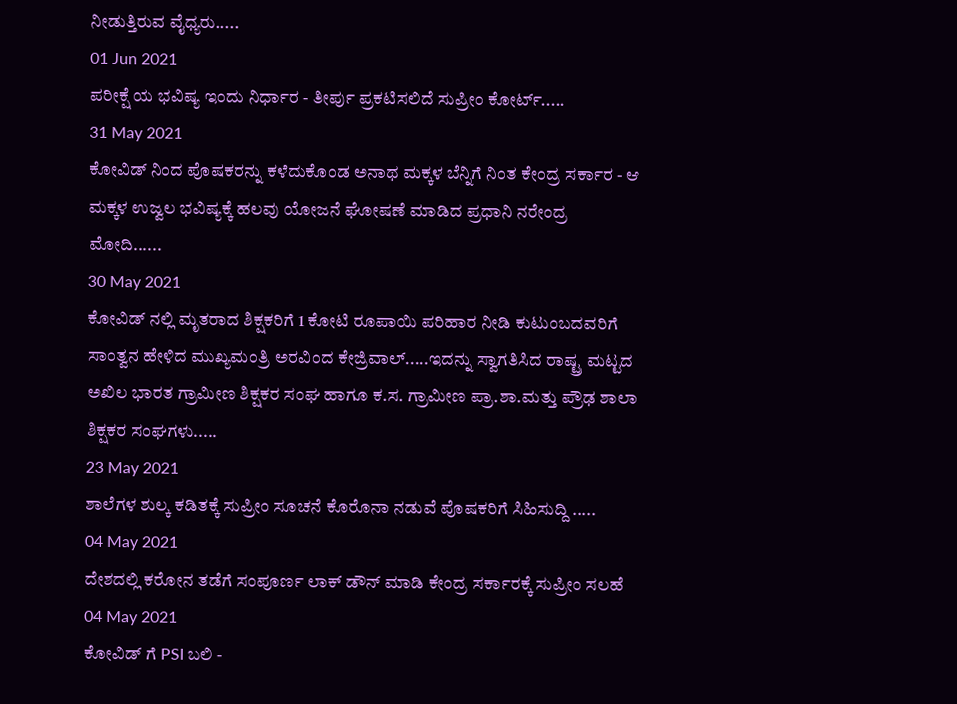ನೀಡುತ್ತಿರುವ ವೈಧ್ಯರು.....
01 Jun 2021
ಪರೀಕ್ಷೆ ಯ ಭವಿಷ್ಯ ಇಂದು ನಿರ್ಧಾರ - ತೀರ್ಪು ಪ್ರಕಟಿಸಲಿದೆ ಸುಪ್ರೀಂ ಕೋರ್ಟ್.....
31 May 2021
ಕೋವಿಡ್ ನಿಂದ ಪೊಷಕರನ್ನು ಕಳೆದುಕೊಂಡ ಅನಾಥ ಮಕ್ಕಳ ಬೆನ್ನಿಗೆ ನಿಂತ ಕೇಂದ್ರ ಸರ್ಕಾರ - ಆ ಮಕ್ಕಳ ಉಜ್ವಲ ಭವಿಷ್ಯಕ್ಕೆ ಹಲವು ಯೋಜನೆ ಘೋಷಣೆ ಮಾಡಿದ ಪ್ರಧಾನಿ ನರೇಂದ್ರ ಮೋದಿ......
30 May 2021
ಕೋವಿಡ್ ನಲ್ಲಿ ಮೃತರಾದ ಶಿಕ್ಷಕರಿಗೆ 1 ಕೋಟಿ ರೂಪಾಯಿ ಪರಿಹಾರ ನೀಡಿ ಕುಟುಂಬದವರಿಗೆ ಸಾಂತ್ವನ ಹೇಳಿದ ಮುಖ್ಯಮಂತ್ರಿ ಅರವಿಂದ ಕೇಜ್ರಿವಾಲ್.....ಇದನ್ನು ಸ್ವಾಗತಿಸಿದ ರಾಷ್ಟ್ರ ಮಟ್ಟದ ಅಖಿಲ ಭಾರತ ಗ್ರಾಮೀಣ ಶಿಕ್ಷಕರ ಸಂಘ ಹಾಗೂ ಕ.ಸ. ಗ್ರಾಮೀಣ ಪ್ರಾ.ಶಾ.ಮತ್ತು ಪ್ರೌಢ ಶಾಲಾ ಶಿಕ್ಷಕರ ಸಂಘಗಳು.....
23 May 2021
ಶಾಲೆಗಳ ಶುಲ್ಕ ಕಡಿತಕ್ಕೆ ಸುಪ್ರೀಂ ಸೂಚನೆ ಕೊರೊನಾ ನಡುವೆ ಪೊಷಕರಿಗೆ ಸಿಹಿಸುದ್ದಿ .....
04 May 2021
ದೇಶದಲ್ಲಿ ಕರೋನ ತಡೆಗೆ ಸಂಪೂರ್ಣ ಲಾಕ್ ಡೌನ್ ಮಾಡಿ ಕೇಂದ್ರ ಸರ್ಕಾರಕ್ಕೆ ಸುಪ್ರೀಂ ಸಲಹೆ
04 May 2021
ಕೋವಿಡ್ ಗೆ PSI ಬಲಿ -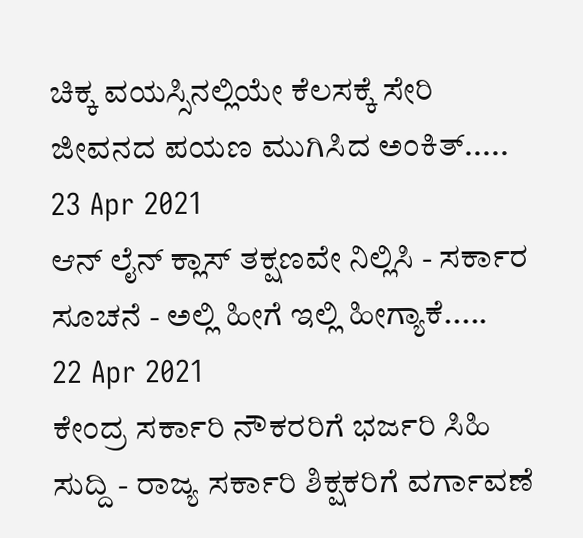ಚಿಕ್ಕ ವಯಸ್ಸಿನಲ್ಲಿಯೇ ಕೆಲಸಕ್ಕೆ ಸೇರಿ ಜೀವನದ ಪಯಣ ಮುಗಿಸಿದ ಅಂಕಿತ್.....
23 Apr 2021
ಆನ್ ಲೈನ್ ಕ್ಲಾಸ್ ತಕ್ಷಣವೇ ನಿಲ್ಲಿಸಿ - ಸರ್ಕಾರ ಸೂಚನೆ - ಅಲ್ಲಿ ಹೀಗೆ ಇಲ್ಲಿ ಹೀಗ್ಯಾಕೆ.....
22 Apr 2021
ಕೇಂದ್ರ ಸರ್ಕಾರಿ ನೌಕರರಿಗೆ ಭರ್ಜರಿ ಸಿಹಿ ಸುದ್ದಿ - ರಾಜ್ಯ ಸರ್ಕಾರಿ ಶಿಕ್ಷಕರಿಗೆ ವರ್ಗಾವಣೆ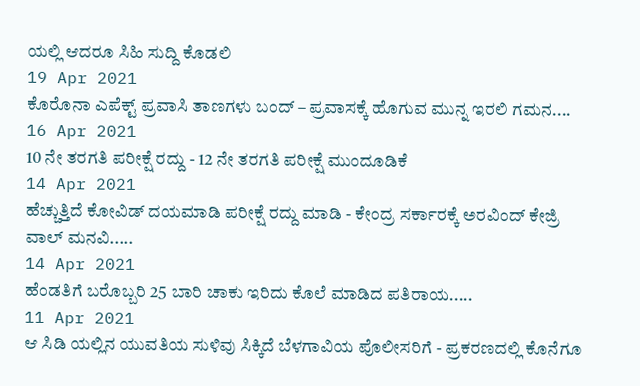ಯಲ್ಲಿ ಆದರೂ ಸಿಹಿ ಸುದ್ದಿ ಕೊಡಲಿ
19 Apr 2021
ಕೊರೊನಾ ಎಪೆಕ್ಟ್ ಪ್ರವಾಸಿ ತಾಣಗಳು ಬಂದ್ – ಪ್ರವಾಸಕ್ಕೆ ಹೊಗುವ ಮುನ್ನ ಇರಲಿ ಗಮನ....
16 Apr 2021
10 ನೇ ತರಗತಿ ಪರೀಕ್ಷೆ ರದ್ದು - 12 ನೇ ತರಗತಿ ಪರೀಕ್ಷೆ ಮುಂದೂಡಿಕೆ
14 Apr 2021
ಹೆಚ್ಚುತ್ತಿದೆ ಕೋವಿಡ್ ದಯಮಾಡಿ ಪರೀಕ್ಷೆ ರದ್ದು ಮಾಡಿ - ಕೇಂದ್ರ ಸರ್ಕಾರಕ್ಕೆ ಅರವಿಂದ್ ಕೇಜ್ರಿ ವಾಲ್ ಮನವಿ.....
14 Apr 2021
ಹೆಂಡತಿಗೆ ಬರೊಬ್ಬರಿ 25 ಬಾರಿ ಚಾಕು ಇರಿದು ಕೊಲೆ ಮಾಡಿದ ಪತಿರಾಯ.....
11 Apr 2021
ಆ ಸಿಡಿ ಯಲ್ಲಿನ ಯುವತಿಯ ಸುಳಿವು ಸಿಕ್ಕಿದೆ ಬೆಳಗಾವಿಯ ಪೊಲೀಸರಿಗೆ - ಪ್ರಕರಣದಲ್ಲಿ ಕೊನೆಗೂ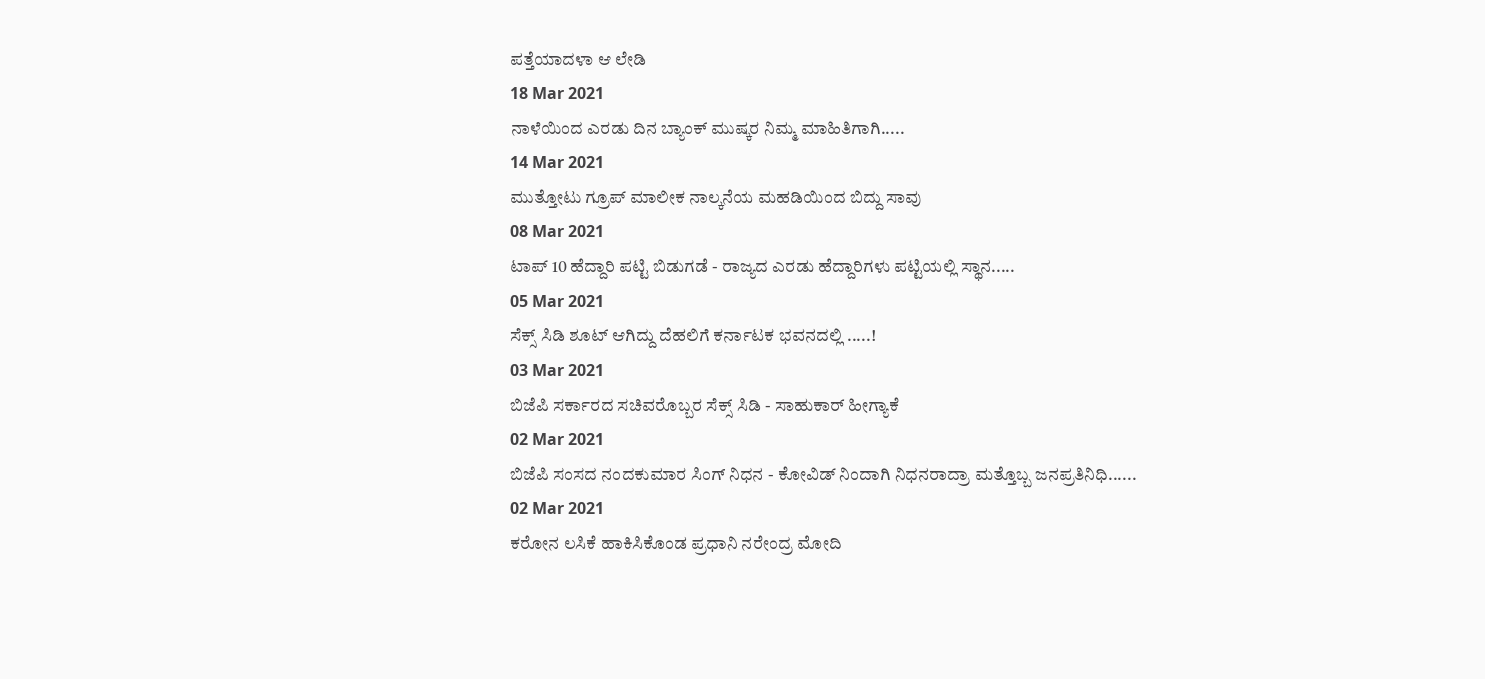ಪತ್ತೆಯಾದಳಾ ಆ ಲೇಡಿ
18 Mar 2021
ನಾಳೆಯಿಂದ ಎರಡು ದಿನ ಬ್ಯಾಂಕ್ ಮುಷ್ಕರ ನಿಮ್ಮ ಮಾಹಿತಿಗಾಗಿ.....
14 Mar 2021
ಮುತ್ತೋಟು ಗ್ರೂಪ್ ಮಾಲೀಕ ನಾಲ್ಕನೆಯ ಮಹಡಿಯಿಂದ ಬಿದ್ದು ಸಾವು
08 Mar 2021
ಟಾಪ್ 10 ಹೆದ್ದಾರಿ ಪಟ್ಟಿ ಬಿಡುಗಡೆ - ರಾಜ್ಯದ ಎರಡು ಹೆದ್ದಾರಿಗಳು ಪಟ್ಟಿಯಲ್ಲಿ ಸ್ಥಾನ.....
05 Mar 2021
ಸೆಕ್ಸ್ ಸಿಡಿ ಶೂಟ್ ಆಗಿದ್ದು ದೆಹಲಿಗೆ ಕರ್ನಾಟಕ ಭವನದಲ್ಲಿ .....!
03 Mar 2021
ಬಿಜೆಪಿ ಸರ್ಕಾರದ ಸಚಿವರೊಬ್ಬರ ಸೆಕ್ಸ್ ಸಿಡಿ - ಸಾಹುಕಾರ್ ಹೀಗ್ಯಾಕೆ
02 Mar 2021
ಬಿಜೆಪಿ ಸಂಸದ ನಂದಕುಮಾರ ಸಿಂಗ್ ನಿಧನ - ಕೋವಿಡ್ ನಿಂದಾಗಿ ನಿಧನರಾದ್ರಾ ಮತ್ತೊಬ್ಬ ಜನಪ್ರತಿನಿಧಿ......
02 Mar 2021
ಕರೋನ ಲಸಿಕೆ ಹಾಕಿಸಿಕೊಂಡ ಪ್ರಧಾನಿ ನರೇಂದ್ರ ಮೋದಿ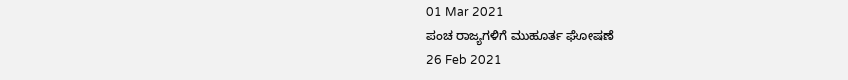01 Mar 2021
ಪಂಚ ರಾಜ್ಯಗಳಿಗೆ ಮುಹೂರ್ತ ಘೋಷಣೆ
26 Feb 2021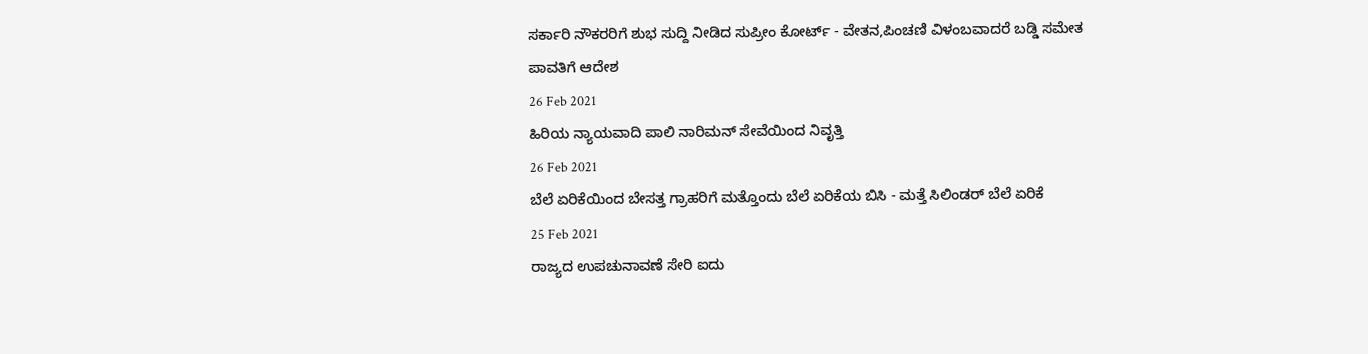ಸರ್ಕಾರಿ ನೌಕರರಿಗೆ ಶುಭ ಸುದ್ದಿ ನೀಡಿದ ಸುಪ್ರೀಂ ಕೋರ್ಟ್ - ವೇತನ,ಪಿಂಚಣಿ ವಿಳಂಬವಾದರೆ ಬಡ್ಡಿ ಸಮೇತ ಪಾವತಿಗೆ ಆದೇಶ
26 Feb 2021
ಹಿರಿಯ ನ್ಯಾಯವಾದಿ ಪಾಲಿ ನಾರಿಮನ್ ಸೇವೆಯಿಂದ ನಿವೃತ್ತಿ
26 Feb 2021
ಬೆಲೆ ಏರಿಕೆಯಿಂದ ಬೇಸತ್ತ ಗ್ರಾಹರಿಗೆ ಮತ್ತೊಂದು ಬೆಲೆ ಏರಿಕೆಯ ಬಿಸಿ - ಮತ್ತೆ ಸಿಲಿಂಡರ್ ಬೆಲೆ ಏರಿಕೆ
25 Feb 2021
ರಾಜ್ಯದ ಉಪಚುನಾವಣೆ ಸೇರಿ ಐದು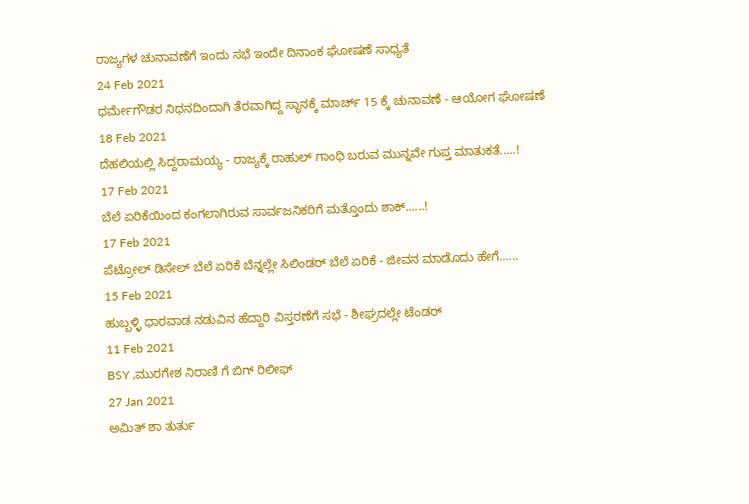ರಾಜ್ಯಗಳ ಚುನಾವಣೆಗೆ ಇಂದು ಸಭೆ ಇಂದೇ ದಿನಾಂಕ ಘೋಷಣೆ ಸಾಧ್ಯತೆ
24 Feb 2021
ಧರ್ಮೇಗೌಡರ ನಿಧನದಿಂದಾಗಿ ತೆರವಾಗಿದ್ದ ಸ್ಥಾನಕ್ಕೆ ಮಾರ್ಚ್ 15 ಕ್ಕೆ ಚುನಾವಣೆ - ಆಯೋಗ ಘೋಷಣೆ
18 Feb 2021
ದೆಹಲಿಯಲ್ಲಿ ಸಿದ್ದರಾಮಯ್ಯ - ರಾಜ್ಯಕ್ಕೆ ರಾಹುಲ್ ಗಾಂಧಿ ಬರುವ ಮುನ್ನವೇ ಗುಪ್ತ ಮಾತುಕತೆ.....!
17 Feb 2021
ಬೆಲೆ ಏರಿಕೆಯಿಂದ ಕಂಗಲಾಗಿರುವ ಸಾರ್ವಜನಿಕರಿಗೆ ಮತ್ತೊಂದು ಶಾಕ್......!
17 Feb 2021
ಪೆಟ್ರೋಲ್ ಡಿಸೇಲ್ ಬೆಲೆ ಏರಿಕೆ ಬೆನ್ನಲ್ಲೇ ಸಿಲಿಂಡರ್ ಬೆಲೆ ಏರಿಕೆ - ಜೀವನ ಮಾಡೊದು ಹೇಗೆ......
15 Feb 2021
ಹುಬ್ಬಳ್ಳಿ ಧಾರವಾಡ ನಡುವಿನ ಹೆದ್ದಾರಿ ವಿಸ್ತರಣೆಗೆ ಸಭೆ - ಶೀಘ್ರದಲ್ಲೇ ಟೆಂಡರ್
11 Feb 2021
BSY ,ಮುರಗೇಶ ನಿರಾಣಿ ಗೆ ಬಿಗ್ ರಿಲೀಫ್
27 Jan 2021
ಅಮಿತ್ ಶಾ ತುರ್ತು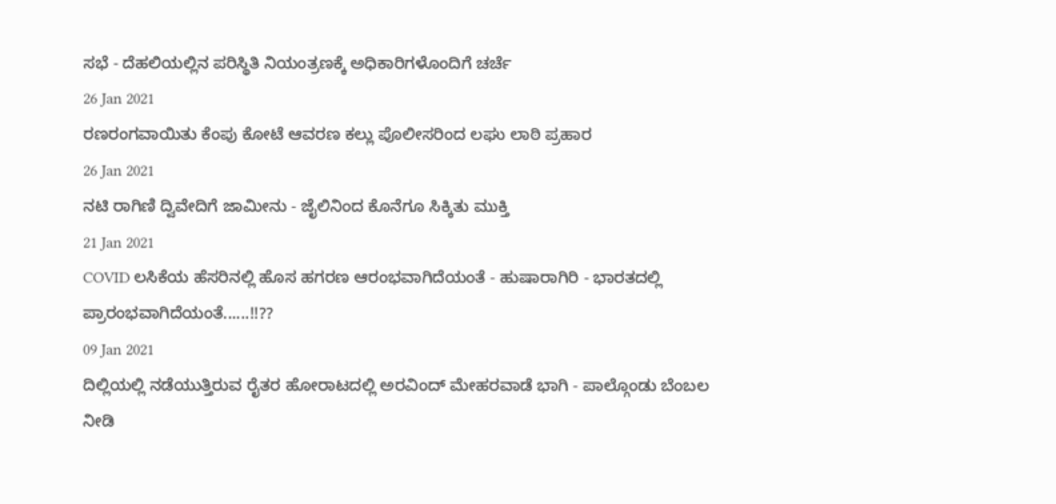ಸಭೆ - ದೆಹಲಿಯಲ್ಲಿನ ಪರಿಸ್ಥಿತಿ ನಿಯಂತ್ರಣಕ್ಕೆ ಅಧಿಕಾರಿಗಳೊಂದಿಗೆ ಚರ್ಚೆ
26 Jan 2021
ರಣರಂಗವಾಯಿತು ಕೆಂಪು ಕೋಟೆ ಆವರಣ ಕಲ್ಲು ಪೊಲೀಸರಿಂದ ಲಘು ಲಾಠಿ ಪ್ರಹಾರ
26 Jan 2021
ನಟಿ ರಾಗಿಣಿ ದ್ವಿವೇದಿಗೆ ಜಾಮೀನು - ಜೈಲಿನಿಂದ ಕೊನೆಗೂ ಸಿಕ್ಕಿತು ಮುಕ್ತಿ
21 Jan 2021
COVID ಲಸಿಕೆಯ ಹೆಸರಿನಲ್ಲಿ ಹೊಸ ಹಗರಣ ಆರಂಭವಾಗಿದೆಯಂತೆ - ಹುಷಾರಾಗಿರಿ - ಭಾರತದಲ್ಲಿ ಪ್ರಾರಂಭವಾಗಿದೆಯಂತೆ......!!??
09 Jan 2021
ದಿಲ್ಲಿಯಲ್ಲಿ ನಡೆಯುತ್ತಿರುವ ರೈತರ ಹೋರಾಟದಲ್ಲಿ ಅರವಿಂದ್ ಮೇಹರವಾಡೆ ಭಾಗಿ - ಪಾಲ್ಗೊಂಡು ಬೆಂಬಲ ನೀಡಿ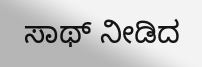ಸಾಥ್ ನೀಡಿದ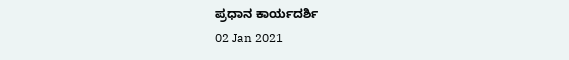ಪ್ರಧಾನ ಕಾರ್ಯದರ್ಶಿ
02 Jan 2021